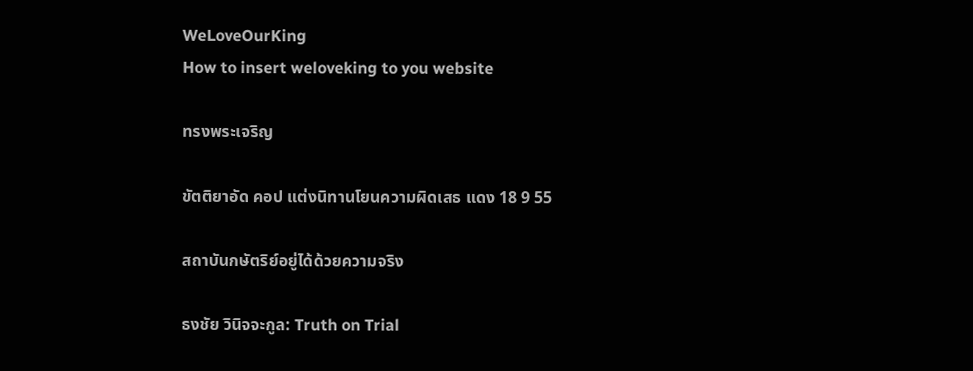WeLoveOurKing
How to insert weloveking to you website

ทรงพระเจริญ

ขัตติยาอัด คอป แต่งนิทานโยนความผิดเสธ แดง 18 9 55

สถาบันกษัตริย์อยู่ได้ด้วยความจริง

ธงชัย วินิจจะกูล: Truth on Trial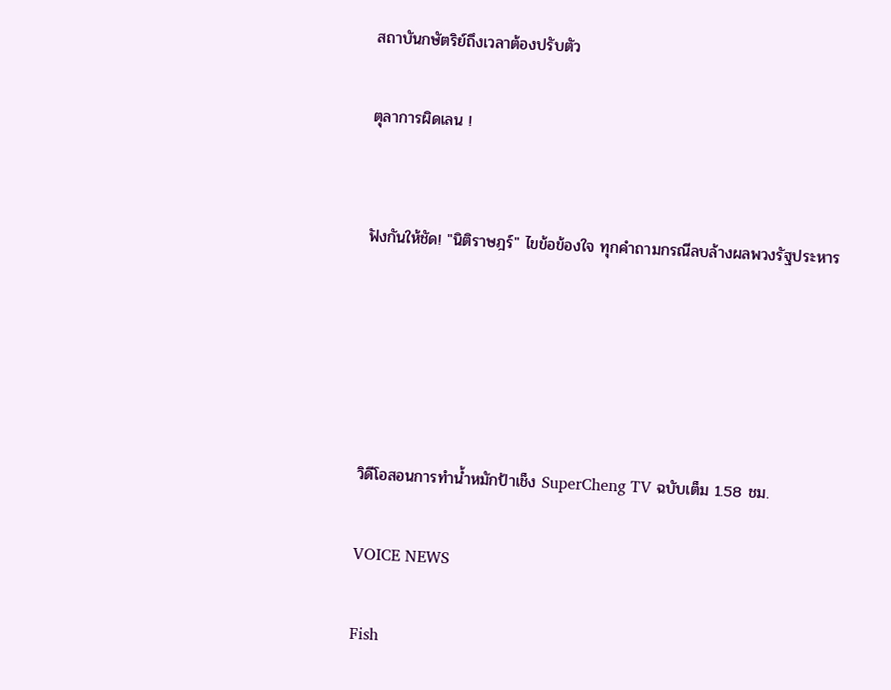สถาบันกษัตริย์ถึงเวลาต้องปรับตัว

ตุลาการผิดเลน !


ฟังกันให้ชัด! "นิติราษฎร์" ไขข้อข้องใจ ทุกคำถามกรณีลบล้างผลพวงรัฐประหาร





วิดีโอสอนการทำน้ำหมักป้าเช็ง SuperCheng TV ฉบับเต็ม 1.58 ชม.

VOICE NEWS

Fish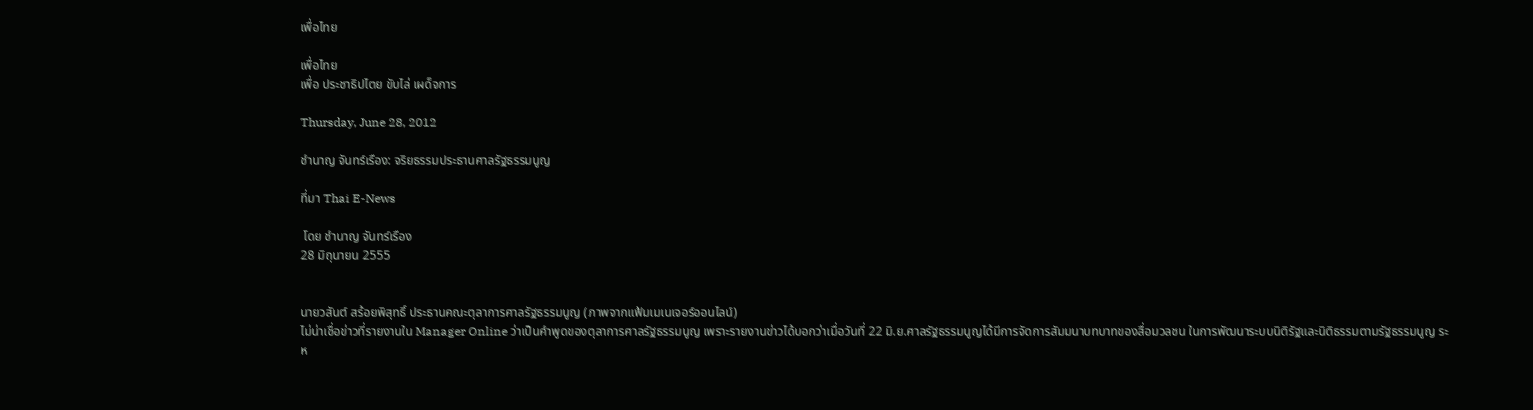เพื่อไทย

เพื่อไทย
เพื่อ ประชาธิปไตย ขับไล่ เผด็จการ

Thursday, June 28, 2012

ชำนาญ จันทร์เรือง: จริยธรรมประธานศาลรัฐธรรมนูญ

ที่มา Thai E-News

 โดย ชำนาญ จันทร์เรือง
28 มิถุนายน 2555


นายวสันต์ สร้อยพิสุทธิ์ ประธานคณะตุลาการศาลรัฐธรรมนูญ (ภาพจากแฟ้มเมเนเจอร์ออนไลน์)
ไม่น่าเชื่อข่าวที่รายงานใน Manager Online ว่าเป็นคำพูดของตุลาการศาลรัฐธรรมนูญ เพราะรายงานข่าวได้บอกว่าเมื่อวันที่ 22 มิ.ย.ศาลรัฐธรรมนูญได้มีการจัดการสัมมนาบทบาทของสื่อมวลชน ในการพัฒนาระบบนิติรัฐและนิติธรรมตามรัฐธรรมนูญ ระห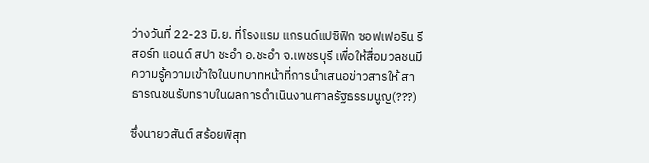ว่างวันที่ 22-23 มิ.ย. ที่โรงแรม แกรนด์แปซิฟิก ซอฟเฟอริน รีสอร์ท แอนด์ สปา ชะอำ อ.ชะอำ จ.เพชรบุรี เพื่อให้สื่อมวลชนมีความรู้ความเข้าใจในบทบาทหน้าที่การนำเสนอข่าวสารให้ สาธารณชนรับทราบในผลการดำเนินงานศาลรัฐธรรมนูญ(???)

ซึ่งนายวสันต์ สร้อยพิสุท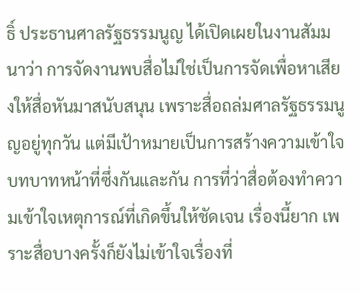ธิ์ ประธานศาลรัฐธรรมนูญ ได้เปิดเผยในงานสัมมนาว่า การจัดงานพบสื่อไม่ใช่เป็นการจัดเพื่อหาเสียงให้สื่อหันมาสนับสนุน เพราะสื่อถล่มศาลรัฐธรรมนูญอยู่ทุกวัน แต่มีเป้าหมายเป็นการสร้างความเข้าใจบทบาทหน้าที่ซึ่งกันและกัน การที่ว่าสื่อต้องทำความเข้าใจเหตุการณ์ที่เกิดขึ้นให้ชัดเจน เรื่องนี้ยาก เพราะสื่อบางครั้งก็ยังไม่เข้าใจเรื่องที่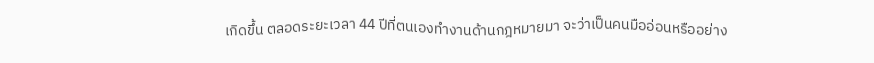เกิดขึ้น ตลอดระยะเวลา 44 ปีที่ตนเองทำงานด้านกฎหมายมา จะว่าเป็นคนมืออ่อนหรืออย่าง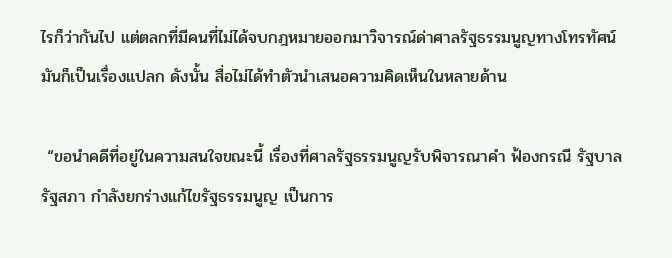ไรก็ว่ากันไป แต่ตลกที่มีคนที่ไม่ได้จบกฎหมายออกมาวิจารณ์ด่าศาลรัฐธรรมนูญทางโทรทัศน์ มันก็เป็นเรื่องแปลก ดังนั้น สื่อไม่ได้ทำตัวนำเสนอความคิดเห็นในหลายด้าน

 “ขอนำคดีที่อยู่ในความสนใจขณะนี้ เรื่องที่ศาลรัฐธรรมนูญรับพิจารณาคำ ฟ้องกรณี รัฐบาล รัฐสภา กำลังยกร่างแก้ไขรัฐธรรมนูญ เป็นการ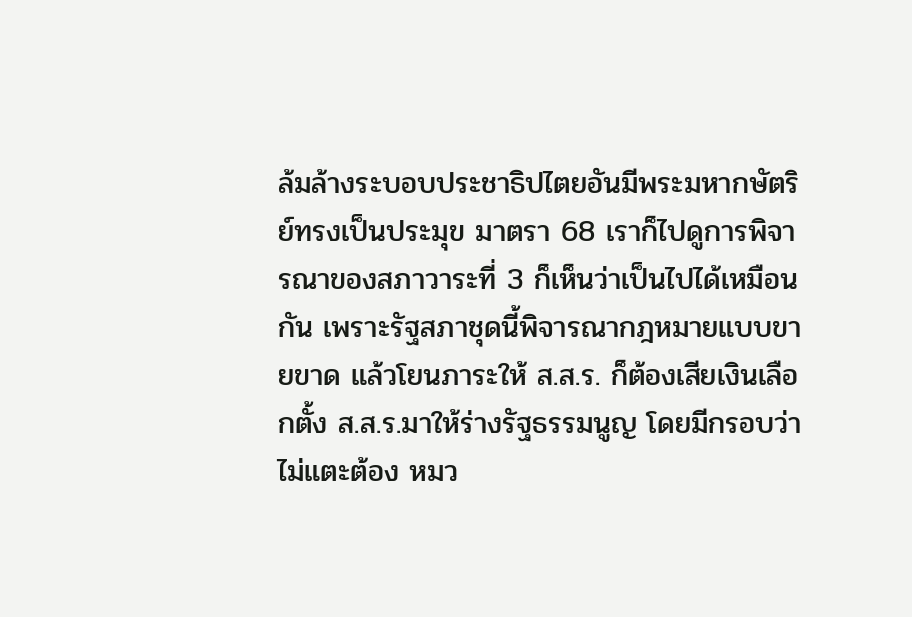ล้มล้างระบอบประชาธิปไตยอันมีพระมหากษัตริย์ทรงเป็นประมุข มาตรา 68 เราก็ไปดูการพิจารณาของสภาวาระที่ 3 ก็เห็นว่าเป็นไปได้เหมือนกัน เพราะรัฐสภาชุดนี้พิจารณากฎหมายแบบขายขาด แล้วโยนภาระให้ ส.ส.ร. ก็ต้องเสียเงินเลือกตั้ง ส.ส.ร.มาให้ร่างรัฐธรรมนูญ โดยมีกรอบว่าไม่แตะต้อง หมว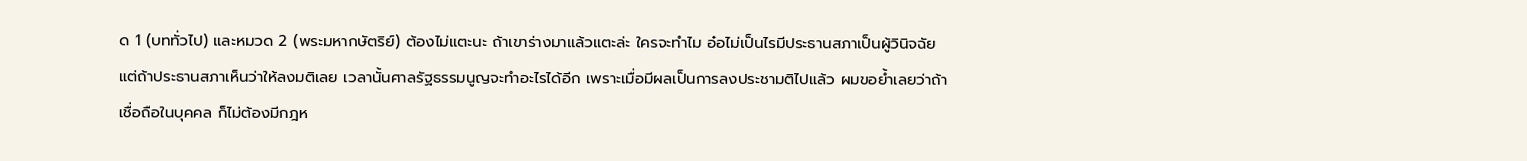ด 1 (บททั่วไป) และหมวด 2 (พระมหากษัตริย์) ต้องไม่แตะนะ ถ้าเขาร่างมาแล้วแตะล่ะ ใครจะทำไม อ๋อไม่เป็นไรมีประธานสภาเป็นผู้วินิจฉัย แต่ถ้าประธานสภาเห็นว่าให้ลงมติเลย เวลานั้นศาลรัฐธรรมนูญจะทำอะไรได้อีก เพราะเมื่อมีผลเป็นการลงประชามติไปแล้ว ผมขอย้ำเลยว่าถ้าเชื่อถือในบุคคล ก็ไม่ต้องมีกฎห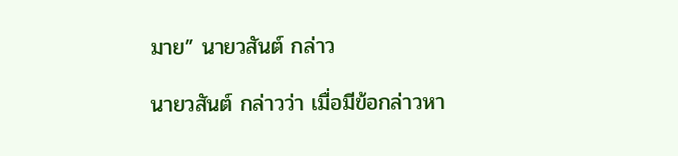มาย” นายวสันต์ กล่าว

นายวสันต์ กล่าวว่า เมื่อมีข้อกล่าวหา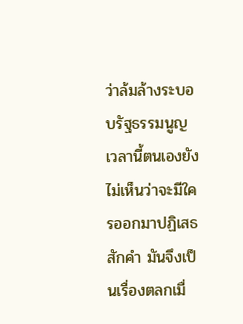ว่าล้มล้างระบอบรัฐธรรมนูญ เวลานี้ตนเองยังไม่เห็นว่าจะมีใครออกมาปฏิเสธสักคำ มันจึงเป็นเรื่องตลกเมื่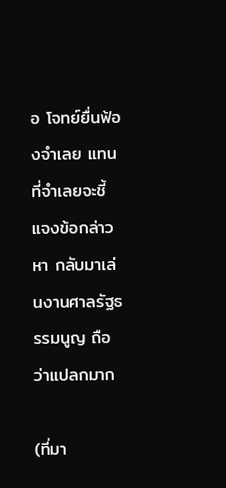อ โจทย์ยื่นฟ้องจำเลย แทนที่จำเลยจะชี้แจงข้อกล่าวหา กลับมาเล่นงานศาลรัฐธรรมนูญ ถือว่าแปลกมาก

(ที่มา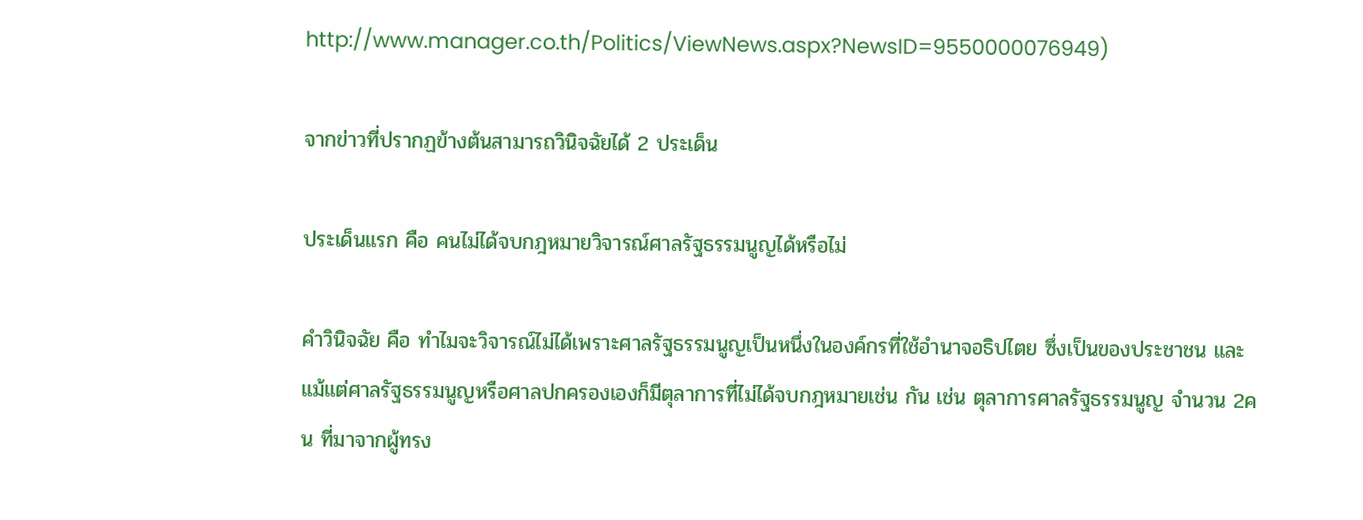http://www.manager.co.th/Politics/ViewNews.aspx?NewsID=9550000076949)

จากข่าวที่ปรากฏข้างต้นสามารถวินิจฉัยได้ 2 ประเด็น

ประเด็นแรก คือ คนไม่ได้จบกฎหมายวิจารณ์ศาลรัฐธรรมนูญได้หรือไม่

คำวินิจฉัย คือ ทำไมจะวิจารณ์ไม่ได้เพราะศาลรัฐธรรมนูญเป็นหนึ่งในองค์กรที่ใช้อำนาจอธิปไตย ซึ่งเป็นของประชาชน และแม้แต่ศาลรัฐธรรมนูญหรือศาลปกครองเองก็มีตุลาการที่ไม่ได้จบกฎหมายเช่น กัน เช่น ตุลาการศาลรัฐธรรมนูญ จำนวน 2คน ที่มาจากผู้ทรง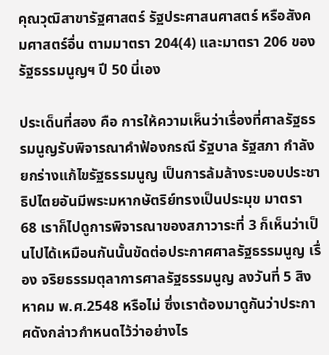คุณวุฒิสาขารัฐศาสตร์ รัฐประศาสนศาสตร์ หรือสังคมศาสตร์อื่น ตามมาตรา 204(4) และมาตรา 206 ของรัฐธรรมนูญฯ ปี 50 นี่เอง

ประเด็นที่สอง คือ การให้ความเห็นว่าเรื่องที่ศาลรัฐธรรมนูญรับพิจารณาคำฟ้องกรณี รัฐบาล รัฐสภา กำลังยกร่างแก้ไขรัฐธรรมนูญ เป็นการล้มล้างระบอบประชาธิปไตยอันมีพระมหากษัตริย์ทรงเป็นประมุข มาตรา 68 เราก็ไปดูการพิจารณาของสภาวาระที่ 3 ก็เห็นว่าเป็นไปได้เหมือนกันนั้นขัดต่อประกาศศาลรัฐธรรมนูญ เรื่อง จริยธรรมตุลาการศาลรัฐธรรมนูญ ลงวันที่ 5 สิงหาคม พ.ศ.2548 หรือไม่ ซึ่งเราต้องมาดูกันว่าประกาศดังกล่าวกำหนดไว้ว่าอย่างไร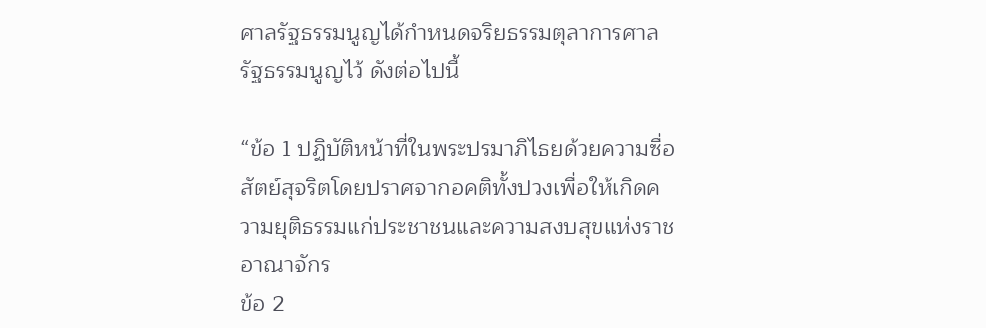ศาลรัฐธรรมนูญได้กำหนดจริยธรรมตุลาการศาลรัฐธรรมนูญไว้ ดังต่อไปนี้

“ข้อ 1 ปฏิบัติหน้าที่ในพระปรมาภิไธยด้วยความซื่อสัตย์สุจริตโดยปราศจากอคติทั้งปวงเพื่อให้เกิดความยุติธรรมแก่ประชาชนและความสงบสุขแห่งราชอาณาจักร
ข้อ 2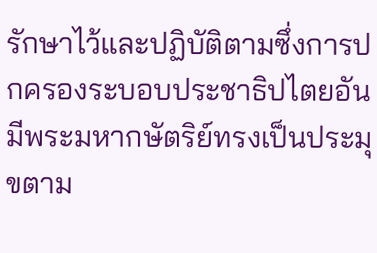รักษาไว้และปฏิบัติตามซึ่งการปกครองระบอบประชาธิปไตยอันมีพระมหากษัตริย์ทรงเป็นประมุขตาม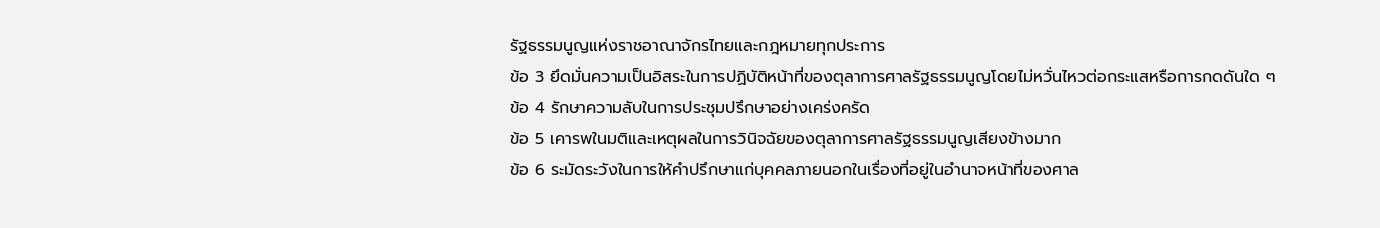รัฐธรรมนูญแห่งราชอาณาจักรไทยและกฎหมายทุกประการ
ข้อ 3 ยึดมั่นความเป็นอิสระในการปฏิบัติหน้าที่ของตุลาการศาลรัฐธรรมนูญโดยไม่หวั่นไหวต่อกระแสหรือการกดดันใด ๆ
ข้อ 4 รักษาความลับในการประชุมปรึกษาอย่างเคร่งครัด
ข้อ 5 เคารพในมติและเหตุผลในการวินิจฉัยของตุลาการศาลรัฐธรรมนูญเสียงข้างมาก
ข้อ 6 ระมัดระวังในการให้คำปรึกษาแก่บุคคลภายนอกในเรื่องที่อยู่ในอำนาจหน้าที่ของศาล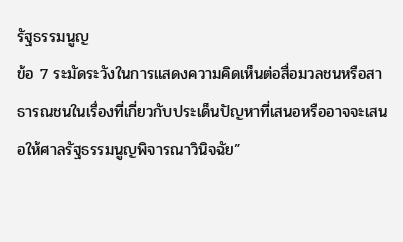รัฐธรรมนูญ
ข้อ 7 ระมัดระวังในการแสดงความคิดเห็นต่อสื่อมวลชนหรือสาธารณชนในเรื่องที่เกี่ยวกับประเด็นปัญหาที่เสนอหรืออาจจะเสนอให้ศาลรัฐธรรมนูญพิจารณาวินิจฉัย”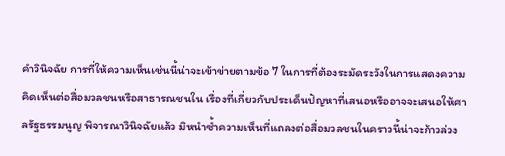คำวินิจฉัย การที่ให้ความเห็นเช่นนี้น่าจะเข้าข่ายตามข้อ 7 ในการที่ต้องระมัดระวังในการแสดงความคิดเห็นต่อสื่อมวลชนหรือสาธารณชนใน เรื่องที่เกี่ยวกับประเด็นปัญหาที่เสนอหรืออาจจะเสนอให้ศาลรัฐธรรมนูญ พิจารณาวินิจฉัยแล้ว มิหนำซ้ำความเห็นที่แถลงต่อสื่อมวลชนในคราวนี้น่าจะก้าวล่วง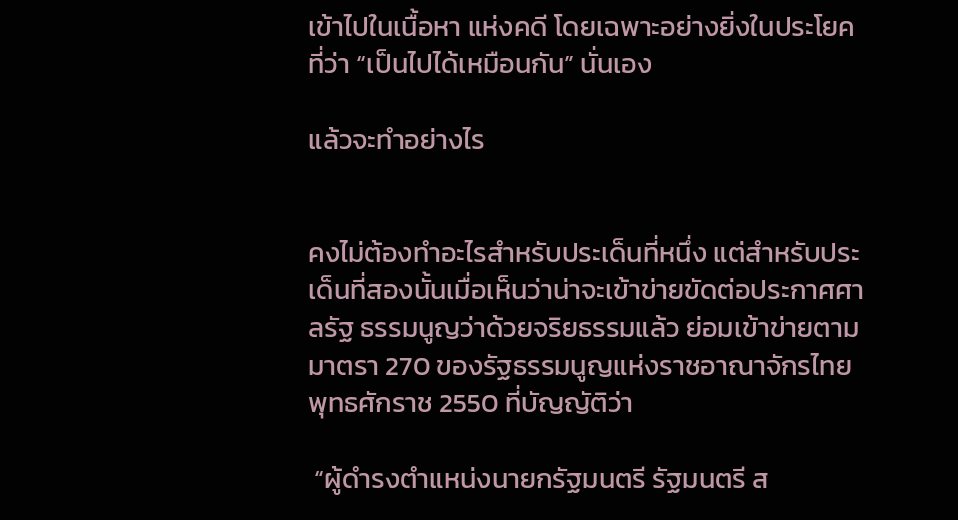เข้าไปในเนื้อหา แห่งคดี โดยเฉพาะอย่างยิ่งในประโยคที่ว่า “เป็นไปได้เหมือนกัน” นั่นเอง

แล้วจะทำอย่างไร


คงไม่ต้องทำอะไรสำหรับประเด็นที่หนึ่ง แต่สำหรับประเด็นที่สองนั้นเมื่อเห็นว่าน่าจะเข้าข่ายขัดต่อประกาศศาลรัฐ ธรรมนูญว่าด้วยจริยธรรมแล้ว ย่อมเข้าข่ายตามมาตรา 270 ของรัฐธรรมนูญแห่งราชอาณาจักรไทย พุทธศักราช 2550 ที่บัญญัติว่า

 “ผู้ดำรงตำแหน่งนายกรัฐมนตรี รัฐมนตรี ส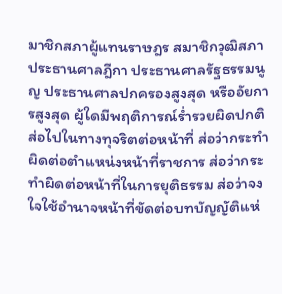มาชิกสภาผู้แทนราษฎร สมาชิกวุฒิสภา ประธานศาลฎีกา ประธานศาลรัฐธรรมนูญ ประธานศาลปกครองสูงสุด หรืออัยการสูงสุด ผู้ใดมีพฤติการณ์ร่ำรวยผิดปกติ ส่อไปในทางทุจริตต่อหน้าที่ ส่อว่ากระทำผิดต่อตำแหน่งหน้าที่ราชการ ส่อว่ากระทำผิดต่อหน้าที่ในการยุติธรรม ส่อว่าจงใจใช้อำนาจหน้าที่ขัดต่อบทบัญญัติแห่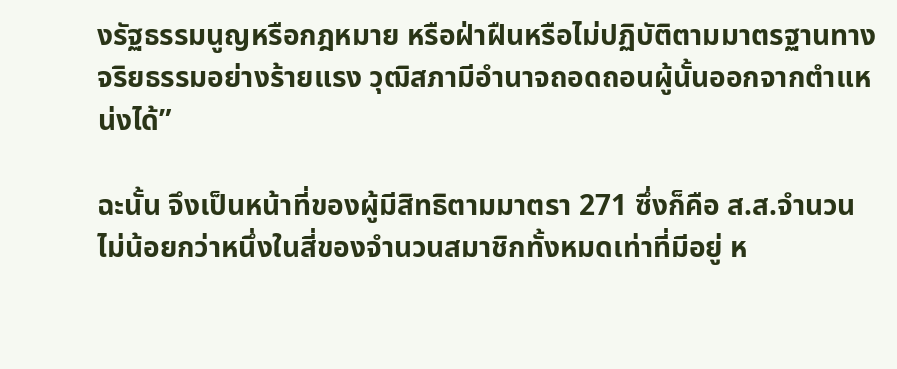งรัฐธรรมนูญหรือกฎหมาย หรือฝ่าฝืนหรือไม่ปฏิบัติตามมาตรฐานทางจริยธรรมอย่างร้ายแรง วุฒิสภามีอำนาจถอดถอนผู้นั้นออกจากตำแหน่งได้”

ฉะนั้น จึงเป็นหน้าที่ของผู้มีสิทธิตามมาตรา 271 ซึ่งก็คือ ส.ส.จำนวนไม่น้อยกว่าหนึ่งในสี่ของจำนวนสมาชิกทั้งหมดเท่าที่มีอยู่ ห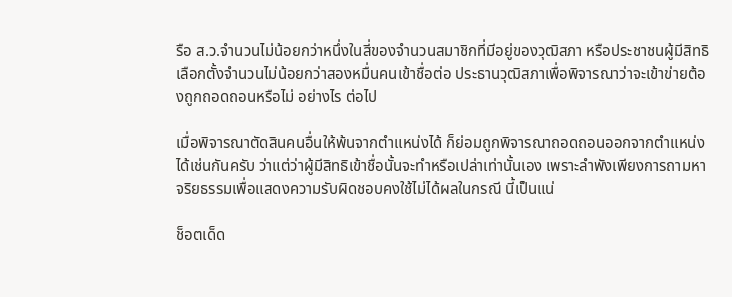รือ ส.ว.จำนวนไม่น้อยกว่าหนึ่งในสี่ของจำนวนสมาชิกที่มีอยู่ของวุฒิสภา หรือประชาชนผู้มีสิทธิเลือกตั้งจำนวนไม่น้อยกว่าสองหมื่นคนเข้าชื่อต่อ ประธานวุฒิสภาเพื่อพิจารณาว่าจะเข้าข่ายต้องถูกถอดถอนหรือไม่ อย่างไร ต่อไป

เมื่อพิจารณาตัดสินคนอื่นให้พ้นจากตำแหน่งได้ ก็ย่อมถูกพิจารณาถอดถอนออกจากตำแหน่งได้เช่นกันครับ ว่าแต่ว่าผู้มีสิทธิเข้าชื่อนั้นจะทำหรือเปล่าเท่านั้นเอง เพราะลำพังเพียงการถามหาจริยธรรมเพื่อแสดงความรับผิดชอบคงใช้ไม่ได้ผลในกรณี นี้เป็นแน่

ช็อตเด็ด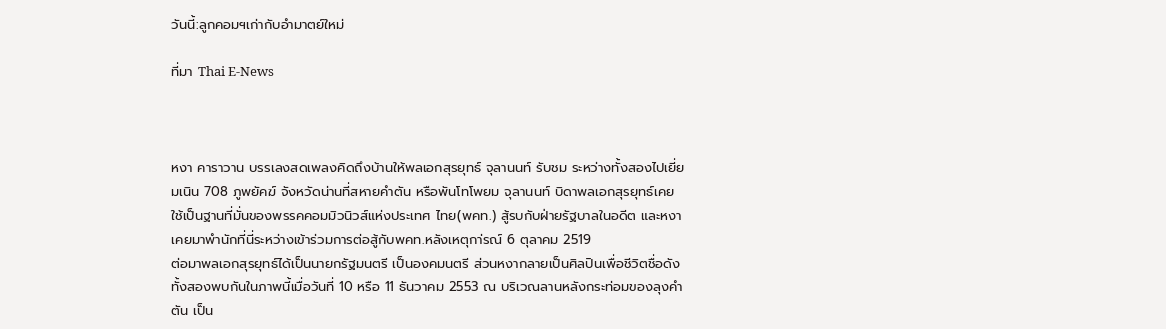วันนี้:ลูกคอมฯเก่ากับอำมาตย์ใหม่

ที่มา Thai E-News



หงา คาราวาน บรรเลงสดเพลงคิดถึงบ้านให้พลเอกสุรยุทธ์ จุลานนท์ รับชม ระหว่างทั้งสองไปเยี่ยมเนิน 708 ภูพยัคฆ์ จังหวัดน่านที่สหายคำตัน หรือพันโทโพยม จุลานนท์ บิดาพลเอกสุรยุทธ์เคยใช้เป็นฐานที่มั่นของพรรคคอมมิวนิวส์แห่งประเทศ ไทย(พคท.) สู้รบกับฝ่ายรัฐบาลในอดีต และหงาเคยมาพำนักที่นี่ระหว่างเข้าร่วมการต่อสู้กับพคท.หลังเหตุกา่รณ์ 6 ตุลาคม 2519
ต่อมาพลเอกสุรยุทธ์ได้เป็นนายกรัฐมนตรี เป็นองคมนตรี ส่วนหงากลายเป็นศิลปินเพื่อชีวิตชื่อดัง ทั้งสองพบกันในภาพนี้เมื่อวันที่ 10 หรือ 11 ธันวาคม 2553 ณ บริเวณลานหลังกระท่อมของลุงคำตัน เป็น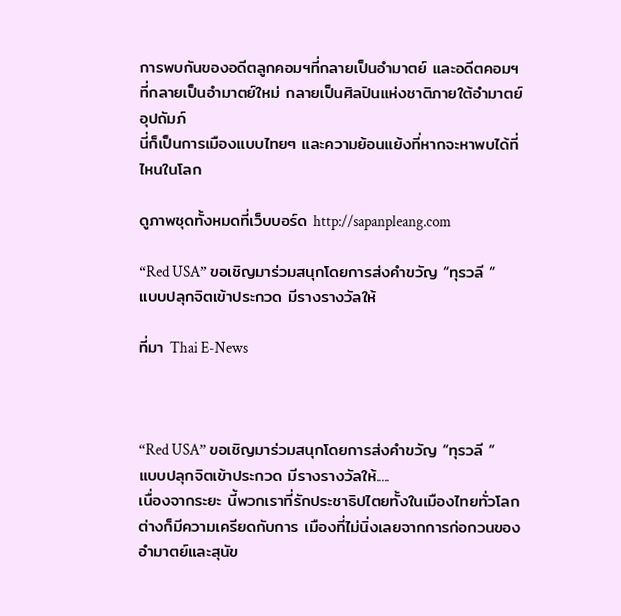การพบกันของอดีตลูกคอมฯที่กลายเป็นอำมาตย์ และอดีตคอมฯที่กลายเป็นอำมาตย์ใหม่ กลายเป็นศิลปินแห่งชาติภายใต้อำมาตย์อุปถัมภ์
นี่ก็เป็นการเมืองแบบไทยๆ และความย้อนแย้งที่หากจะหาพบได้ที่ไหนในโลก

ดูภาพชุดทั้งหมดที่เว็บบอร์ด http://sapanpleang.com

“Red USA” ขอเชิญมาร่วมสนุกโดยการส่งคำขวัญ “ทุรวลี “ แบบปลุกจิตเข้าประกวด มีรางรางวัลให้

ที่มา Thai E-News



“Red USA” ขอเชิญมาร่วมสนุกโดยการส่งคำขวัญ “ทุรวลี “ แบบปลุกจิตเข้าประกวด มีรางรางวัลให้.....
เนื่องจากระยะ นี้พวกเราที่รักประชาธิปไตยทั้งในเมืองไทยทั่วโลกต่างก็มีความเครียดกับการ เมืองที่ไม่นิ่งเลยจากการก่อกวนของอำมาตย์และสุนัข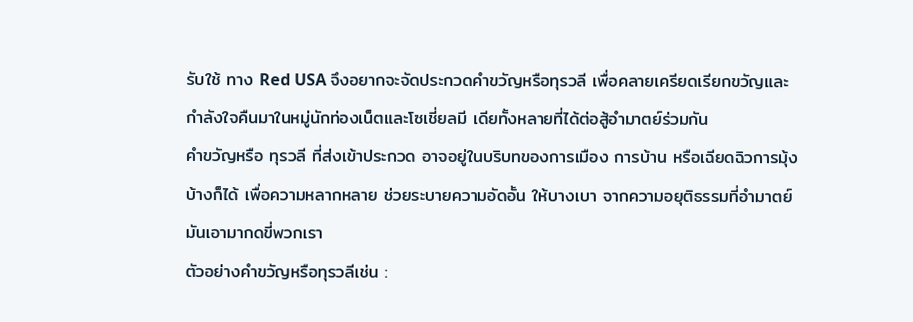รับใช้ ทาง Red USA จึงอยากจะจัดประกวดคำขวัญหรือทุรวลี เพื่อคลายเครียดเรียกขวัญและกำลังใจคืนมาในหมู่นักท่องเน็ตและโซเชี่ยลมี เดียทั้งหลายที่ได้ต่อสู้อำมาตย์ร่วมกัน
คำขวัญหรือ ทุรวลี ที่ส่งเข้าประกวด อาจอยู่ในบริบทของการเมือง การบ้าน หรือเฉียดฉิวการมุ้งบ้างก็ได้ เพื่อความหลากหลาย ช่วยระบายความอัดอั้น ให้บางเบา จากความอยุติธรรมที่อำมาตย์มันเอามากดขี่พวกเรา
ตัวอย่างคำขวัญหรือทุรวลีเช่น :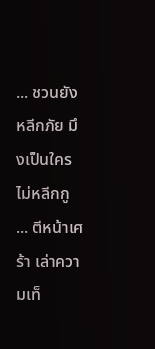... ชวนยังหลีกภัย มึงเป็นใครไม่หลีกกู
... ตีหน้าเศร้า เล่าความเท็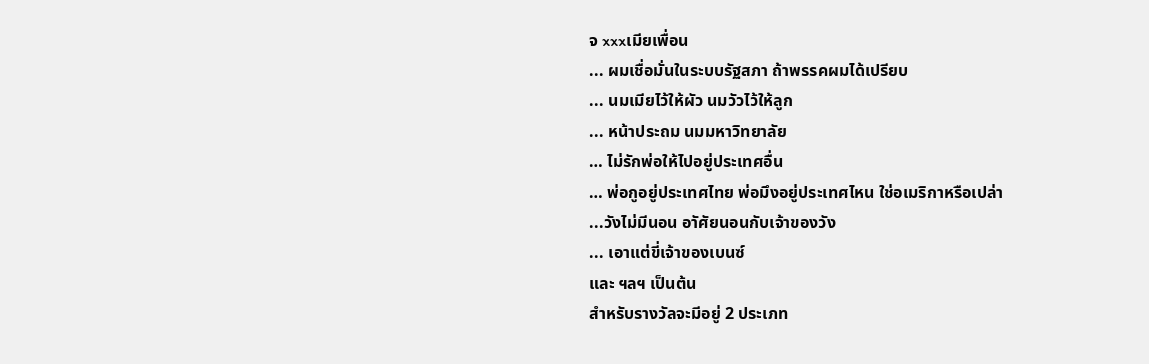จ xxxเมียเพื่อน
... ผมเชื่อมั่นในระบบรัฐสภา ถ้าพรรคผมได้เปรียบ
... นมเมียไว้ให้ผัว นมวัวไว้ให้ลูก
... หน้าประถม นมมหาวิทยาลัย
… ไม่รักพ่อให้ไปอยู่ประเทศอื่น
… พ่อกูอยู่ประเทศไทย พ่อมึงอยู่ประเทศไหน ใช่อเมริกาหรือเปล่า
...วังไม่มีนอน อาัศัยนอนกับเจ้าของวัง
... เอาแต่ขี่เจ้าของเบนซ์
และ ฯลฯ เป็นต้น
สำหรับรางวัลจะมีอยู่ 2 ประเภท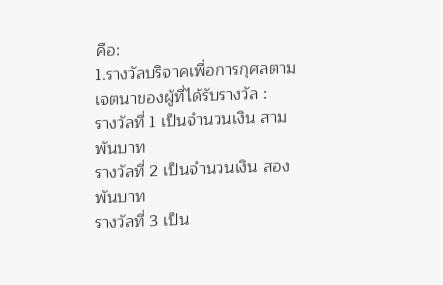คือ:
1.รางวัลบริจาคเพื่อการกุศลตามเจตนาของผู้ที่ได้รับรางวัล :
รางวัลที่ 1 เป็นจำนวนเงิน สามพันบาท
รางวัลที่ 2 เป็นจำนวนเงิน สองพันบาท
รางวัลที่ 3 เป็น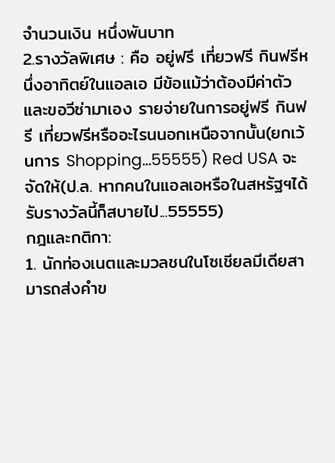จำนวนเงิน หนึ่งพันบาท
2.รางวัลพิเศษ : คือ อยู่ฟรี เที่ยวฟรี กินฟรีหนึ่งอาทิตย์ในแอลเอ มีข้อแม้ว่าต้องมีค่าตัวและขอวีซ่ามาเอง รายจ่ายในการอยู่ฟรี กินฟรี เที่ยวฟรีหรืออะไรนนอกเหนือจากนั้น(ยกเว้นการ Shopping…55555) Red USA จะจัดให้(ป.ล. หากคนในแอลเอหรือในสหรัฐฯได้รับรางวัลนี้ก็สบายไป...55555)
กฎและกติกา:
1. นักท่องเนตและมวลชนในโซเชียลมีเดียสามารถส่งคำข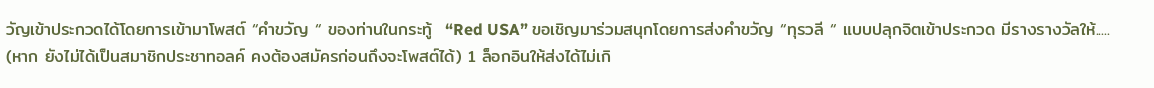วัญเข้าประกวดได้โดยการเข้ามาโพสต์ “คำขวัญ “ ของท่านในกระทู้  “Red USA” ขอเชิญมาร่วมสนุกโดยการส่งคำขวัญ “ทุรวลี “ แบบปลุกจิตเข้าประกวด มีรางรางวัลให้.....
(หาก ยังไม่ได้เป็นสมาชิกประชาทอลค์ คงต้องสมัครก่อนถึงจะโพสต์ได้) 1 ล็อกอินให้ส่งได้ไม่เกิ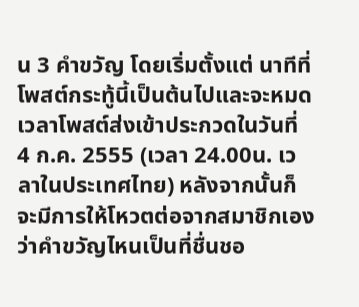น 3 คำขวัญ โดยเริ่มตั้งแต่ นาทีที่โพสต์กระทู้นี้เป็นต้นไปและจะหมดเวลาโพสต์ส่งเข้าประกวดในวันที่ 4 ก.ค. 2555 (เวลา 24.00น. เวลาในประเทศไทย) หลังจากนั้นก็จะมีการให้โหวตต่อจากสมาชิกเองว่าคำขวัญไหนเป็นที่ชื่นชอ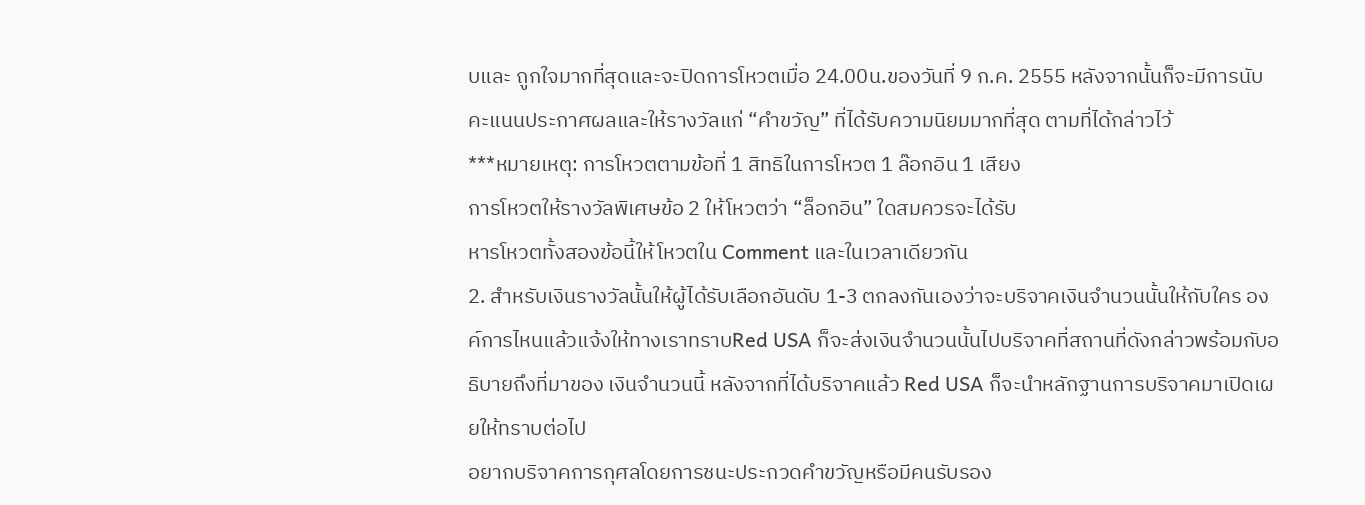บและ ถูกใจมากที่สุดและจะปิดการโหวตเมื่อ 24.00น.ของวันที่ 9 ก.ค. 2555 หลังจากนั้นก็จะมีการนับคะแนนประกาศผลและให้รางวัลแก่ “คำขวัญ” ที่ได้รับความนิยมมากที่สุด ตามที่ได้กล่าวไว้
***หมายเหตุ: การโหวตตามข้อที่ 1 สิทธิในการโหวต 1 ล๊อกอิน 1 เสียง
การโหวตให้รางวัลพิเศษข้อ 2 ให้โหวตว่า “ล็อกอิน” ใดสมควรจะได้รับ
หารโหวตทั้งสองข้อนี้ให้โหวตใน Comment และในเวลาเดียวกัน
2. สำหรับเงินรางวัลนั้นให้ผู้ได้รับเลือกอันดับ 1-3 ตกลงกันเองว่าจะบริจาคเงินจำนวนนั้นให้กับใคร องค์การไหนแล้วแจ้งให้ทางเราทราบRed USA ก็จะส่งเงินจำนวนนั้นไปบริจาคที่สถานที่ดังกล่าวพร้อมกับอธิบายถึงที่มาของ เงินจำนวนนี้ หลังจากที่ได้บริจาคแล้ว Red USA ก็จะนำหลักฐานการบริจาคมาเปิดเผยให้ทราบต่อไป
อยากบริจาคการกุศลโดยการชนะประกวดคำขวัญหรือมีคนรับรอง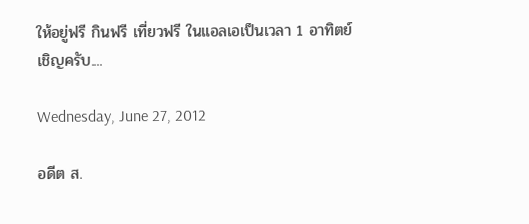ให้อยู่ฟรี กินฟรี เที่ยวฟรี ในแอลเอเป็นเวลา 1 อาทิตย์
เชิญครับ....

Wednesday, June 27, 2012

อดีต ส.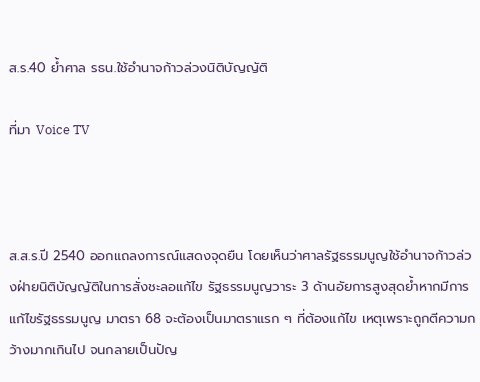ส.ร.40 ย้ำศาล รธน.ใช้อำนาจก้าวล่วงนิติบัญญัติ

ที่มา Voice TV



ส.ส.ร.ปี 2540 ออกแถลงการณ์แสดงจุดยืน โดยเห็นว่าศาลรัฐธรรมนูญใช้อำนาจก้าวล่วงฝ่ายนิติบัญญัติในการสั่งชะลอแก้ไข รัฐธรรมนูญวาระ 3 ด้านอัยการสูงสุดย้ำหากมีการแก้ไขรัฐธรรมนูญ มาตรา 68 จะต้องเป็นมาตราแรก ๆ ที่ต้องแก้ไข เหตุเพราะถูกตีความกว้างมากเกินไป จนกลายเป็นปัญ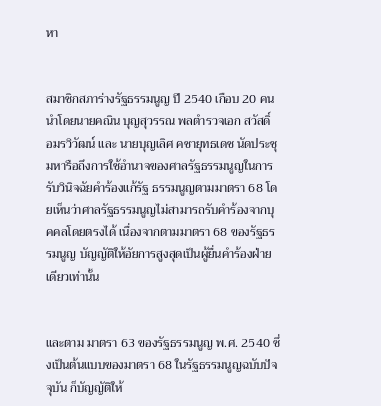หา


สมาชิกสภาร่างรัฐธรรมนูญ ปี 2540 เกือบ 20 คน นำโดยนายคณิน บุญสุวรรณ พลตำรวจเอก สวัสดิ์ อมรวิวัฒน์ และ นายบุญเลิศ คชายุทธเดช นัดประชุมหารือถึงการใช้อำนาจของศาลรัฐธรรมนูญในการรับวินิจฉัยคำร้องแก้รัฐ ธรรมนูญตามมาตรา 68 โดยเห็นว่าศาลรัฐธรรมนูญไม่สามารถรับคำร้องจากบุคคลโดยตรงได้ เนื่องจากตามมาตรา 68 ของรัฐธรรมนูญ บัญญัติให้อัยการสูงสุดเป็นผู้ยื่นคำร้องฝ่ายเดียวเท่านั้น


และตาม มาตรา 63 ของรัฐธรรมนูญ พ.ศ. 2540 ซึ่งเป็นต้นแบบของมาตรา 68 ในรัฐธรรมนูญฉบับปัจจุบัน ก็บัญญัติให้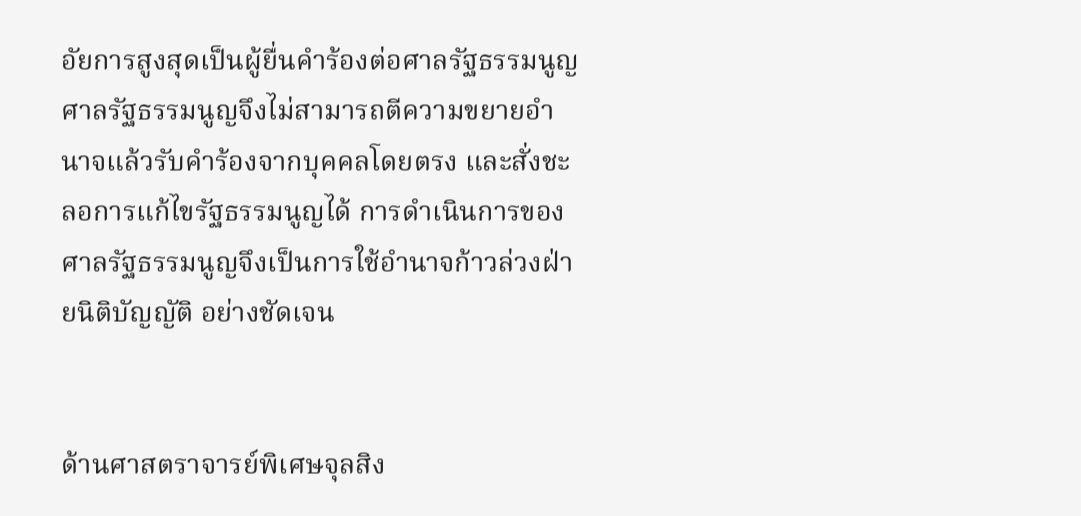อัยการสูงสุดเป็นผู้ยื่นคำร้องต่อศาลรัฐธรรมนูญ ศาลรัฐธรรมนูญจึงไม่สามารถตีความขยายอำนาจแล้วรับคำร้องจากบุคคลโดยตรง และสั่งชะลอการแก้ไขรัฐธรรมนูญได้ การดำเนินการของศาลรัฐธรรมนูญจึงเป็นการใช้อำนาจก้าวล่วงฝ่ายนิติบัญญัติ อย่างชัดเจน


ด้านศาสตราจารย์พิเศษจุลสิง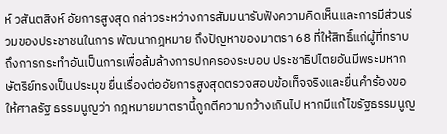ห์ วสันตสิงห์ อัยการสูงสุด กล่าวระหว่างการสัมมนารับฟังความคิดเห็นและการมีส่วนร่วมของประชาชนในการ พัฒนากฎหมาย ถึงปัญหาของมาตรา 68 ที่ให้สิทธิ์แก่ผู้ที่ทราบถึงการกระทำอันเป็นการเพื่อล้มล้างการปกครองระบอบ ประชาธิปไตยอันมีพระมหากษัตริย์ทรงเป็นประมุข ยื่นเรื่องต่ออัยการสูงสุดตรวจสอบข้อเท็จจริงและยื่นคำร้องขอให้ศาลรัฐ ธรรมนูญว่า กฎหมายมาตรานี้ถูกตีความกว้างเกินไป หากมีแก้ไขรัฐธรรมนูญ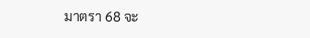มาตรา 68 จะ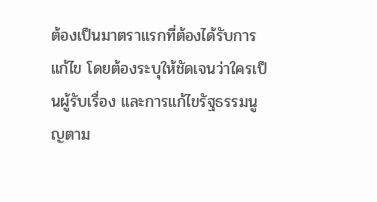ต้องเป็นมาตราแรกที่ต้องได้รับการแก้ไข โดยต้องระบุให้ชัดเจนว่าใครเป็นผู้รับเรื่อง และการแก้ไขรัฐธรรมนูญตาม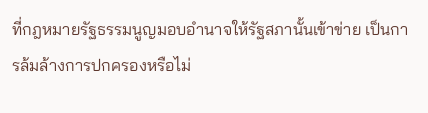ที่กฎหมายรัฐธรรมนูญมอบอำนาจให้รัฐสภานั้นเข้าข่าย เป็นการล้มล้างการปกครองหรือไม่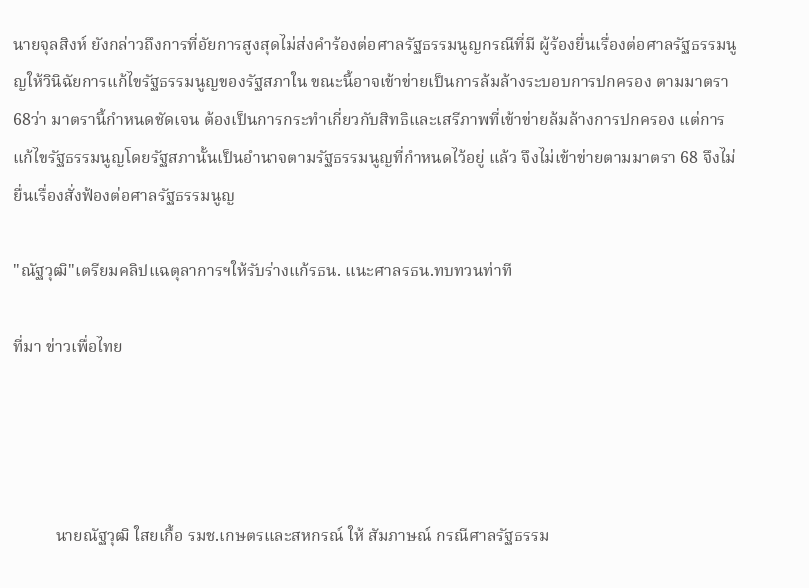นายจุลสิงห์ ยังกล่าวถึงการที่อัยการสูงสุดไม่ส่งคำร้องต่อศาลรัฐธรรมนูญกรณีที่มี ผู้ร้องยื่นเรื่องต่อศาลรัฐธรรมนูญให้วินิฉัยการแก้ไขรัฐธรรมนูญของรัฐสภาใน ขณะนี้อาจเข้าข่ายเป็นการล้มล้างระบอบการปกครอง ตามมาตรา 68ว่า มาตรานี้กำหนดชัดเจน ต้องเป็นการกระทำเกี่ยวกับสิทธิและเสรีภาพที่เข้าข่ายล้มล้างการปกครอง แต่การแก้ไขรัฐธรรมนูญโดยรัฐสภานั้นเป็นอำนาจตามรัฐธรรมนูญที่กำหนดไว้อยู่ แล้ว จึงไม่เข้าข่ายตามมาตรา 68 จึงไม่ยื่นเรื่องสั่งฟ้องต่อศาลรัฐธรรมนูญ

"ณัฐวุฒิ"เตรียมคลิปแฉตุลาการฯให้รับร่างแก้รธน. แนะศาลรธน.ทบทวนท่าที

ที่มา ข่าวเพื่อไทย




          นายณัฐวุฒิ ใสยเกื้อ รมช.เกษตรและสหกรณ์ ให้ สัมภาษณ์ กรณีศาลรัฐธรรม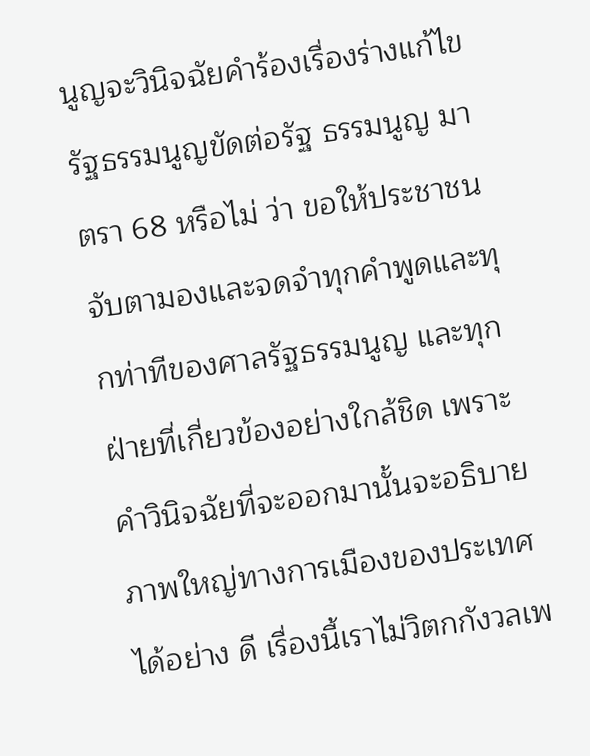นูญจะวินิจฉัยคำร้องเรื่องร่างแก้ไขรัฐธรรมนูญขัดต่อรัฐ ธรรมนูญ มาตรา 68 หรือไม่ ว่า ขอให้ประชาชนจับตามองและจดจำทุกคำพูดและทุกท่าทีของศาลรัฐธรรมนูญ และทุกฝ่ายที่เกี่ยวข้องอย่างใกล้ชิด เพราะคำวินิจฉัยที่จะออกมานั้นจะอธิบายภาพใหญ่ทางการเมืองของประเทศได้อย่าง ดี เรื่องนี้เราไม่วิตกกังวลเพ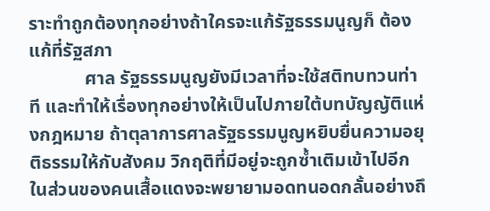ราะทำถูกต้องทุกอย่างถ้าใครจะแก้รัฐธรรมนูญก็ ต้องแก้ที่รัฐสภา
            ศาล รัฐธรรมนูญยังมีเวลาที่จะใช้สติทบทวนท่าที และทำให้เรื่องทุกอย่างให้เป็นไปภายใต้บทบัญญัติแห่งกฎหมาย ถ้าตุลาการศาลรัฐธรรมนูญหยิบยื่นความอยุติธรรมให้กับสังคม วิกฤติที่มีอยู่จะถูกซ้ำเติมเข้าไปอีก ในส่วนของคนเสื้อแดงจะพยายามอดทนอดกลั้นอย่างถึ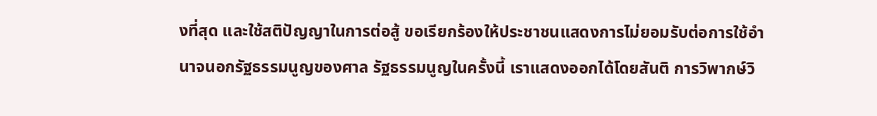งที่สุด และใช้สติปัญญาในการต่อสู้ ขอเรียกร้องให้ประชาชนแสดงการไม่ยอมรับต่อการใช้อำนาจนอกรัฐธรรมนูญของศาล รัฐธรรมนูญในครั้งนี้ เราแสดงออกได้โดยสันติ การวิพากษ์วิ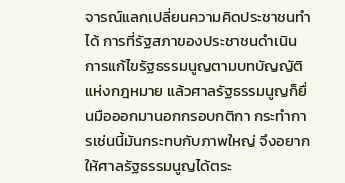จารณ์แลกเปลี่ยนความคิดประชาชนทำได้ การที่รัฐสภาของประชาชนดำเนินการแก้ไขรัฐธรรมนูญตามบทบัญญัติแห่งกฎหมาย แล้วศาลรัฐธรรมนูญก็ยื่นมือออกมานอกกรอบกติกา กระทำการเช่นนี้มันกระทบกับภาพใหญ่ จึงอยากให้ศาลรัฐธรรมนูญได้ตระ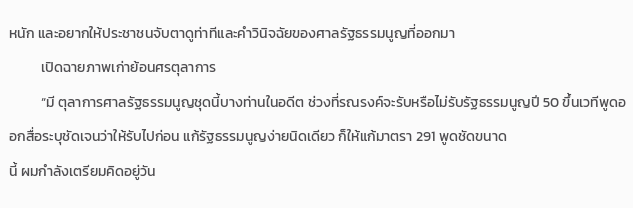หนัก และอยากให้ประชาชนจับตาดูท่าทีและคำวินิจฉัยของศาลรัฐธรรมนูญที่ออกมา
          เปิดฉายภาพเก่าย้อนศรตุลาการ
          “มี ตุลาการศาลรัฐธรรมนูญชุดนี้บางท่านในอดีต ช่วงที่รณรงค์จะรับหรือไม่รับรัฐธรรมนูญปี 50 ขึ้นเวทีพูดออกสื่อระบุชัดเจนว่าให้รับไปก่อน แก้รัฐธรรมนูญง่ายนิดเดียว ก็ให้แก้มาตรา 291 พูดชัดขนาด
นี้ ผมกำลังเตรียมคิดอยู่วัน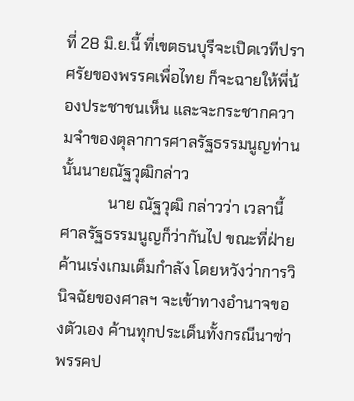ที่ 28 มิ.ย.นี้ ที่เขตธนบุรีจะเปิดเวทีปราศรัยของพรรคเพื่อไทย ก็จะฉายให้พี่น้องประชาชนเห็น และจะกระชากความจำของตุลาการศาลรัฐธรรมนูญท่านนั้นนายณัฐวุฒิกล่าว
            นาย ณัฐวุฒิ กล่าวว่า เวลานี้ศาลรัฐธรรมนูญก็ว่ากันไป ขณะที่ฝ่ายค้านเร่งเกมเต็มกำลัง โดยหวังว่าการวินิจฉัยของศาลฯ จะเข้าทางอำนาจของตัวเอง ค้านทุกประเด็นทั้งกรณีนาซ่า พรรคป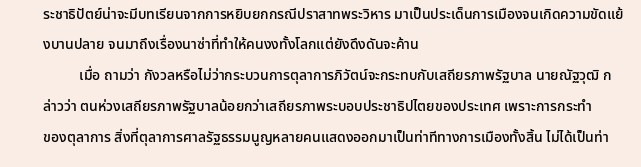ระชาธิปัตย์น่าจะมีบทเรียนจากการหยิบยกกรณีปราสาทพระวิหาร มาเป็นประเด็นการเมืองจนเกิดความขัดแย้งบานปลาย จนมาถึงเรื่องนาซ่าที่ทำให้คนงงทั้งโลกแต่ยังดึงดันจะค้าน
          เมื่อ ถามว่า กังวลหรือไม่ว่ากระบวนการตุลาการภิวัตน์จะกระทบกับเสถียรภาพรัฐบาล นายณัฐวุฒิ กล่าวว่า ตนห่วงเสถียรภาพรัฐบาลน้อยกว่าเสถียรภาพระบอบประชาธิปไตยของประเทศ เพราะการกระทำ
ของตุลาการ สิ่งที่ตุลาการศาลรัฐธรรมนูญหลายคนแสดงออกมาเป็นท่าทีทางการเมืองทั้งสิ้น ไม่ได้เป็นท่า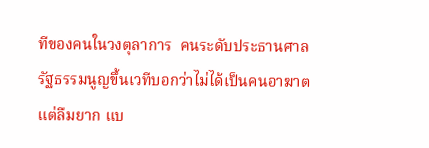ทีของคนในวงตุลาการ  คนระดับประธานศาลรัฐธรรมนูญขึ้นเวทีบอกว่าไม่ได้เป็นคนอาฆาต แต่ลืมยาก แบ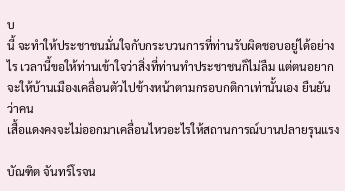บ
นี้ จะทำให้ประชาชนมั่นใจกับกระบวนการที่ท่านรับผิดชอบอยู่ได้อย่างไร เวลานี้ขอให้ท่านเข้าใจว่าสิ่งที่ท่านทำประชาชนก็ไม่ลืม แต่ตนอยากจะให้บ้านเมืองเคลื่อนตัวไปข้างหน้าตามกรอบกติกาเท่านั้นเอง ยืนยันว่าคน
เสื้อแดงคงจะไม่ออกมาเคลื่อนไหวอะไรให้สถานการณ์บานปลายรุนแรง

บัณฑิต จันทร์โรจน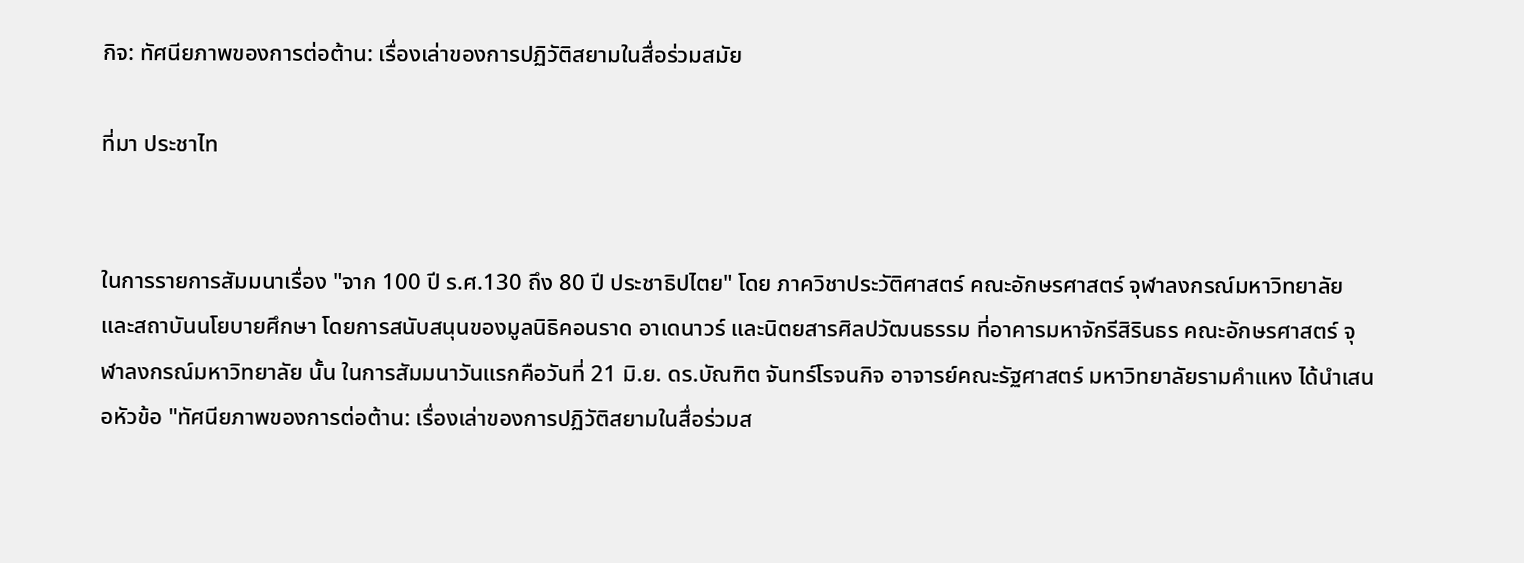กิจ: ทัศนียภาพของการต่อต้าน: เรื่องเล่าของการปฏิวัติสยามในสื่อร่วมสมัย

ที่มา ประชาไท


ในการรายการสัมมนาเรื่อง "จาก 100 ปี ร.ศ.130 ถึง 80 ปี ประชาธิปไตย" โดย ภาควิชาประวัติศาสตร์ คณะอักษรศาสตร์ จุฬาลงกรณ์มหาวิทยาลัย และสถาบันนโยบายศึกษา โดยการสนับสนุนของมูลนิธิคอนราด อาเดนาวร์ และนิตยสารศิลปวัฒนธรรม ที่อาคารมหาจักรีสิรินธร คณะอักษรศาสตร์ จุฬาลงกรณ์มหาวิทยาลัย นั้น ในการสัมมนาวันแรกคือวันที่ 21 มิ.ย. ดร.บัณฑิต จันทร์โรจนกิจ อาจารย์คณะรัฐศาสตร์ มหาวิทยาลัยรามคำแหง ได้นำเสนอหัวข้อ "ทัศนียภาพของการต่อต้าน: เรื่องเล่าของการปฏิวัติสยามในสื่อร่วมส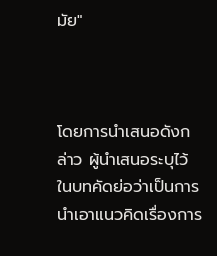มัย"



โดยการนำเสนอดังกล่าว ผู้นำเสนอระบุไว้ในบทคัดย่อว่าเป็นการนำเอาแนวคิดเรื่องการ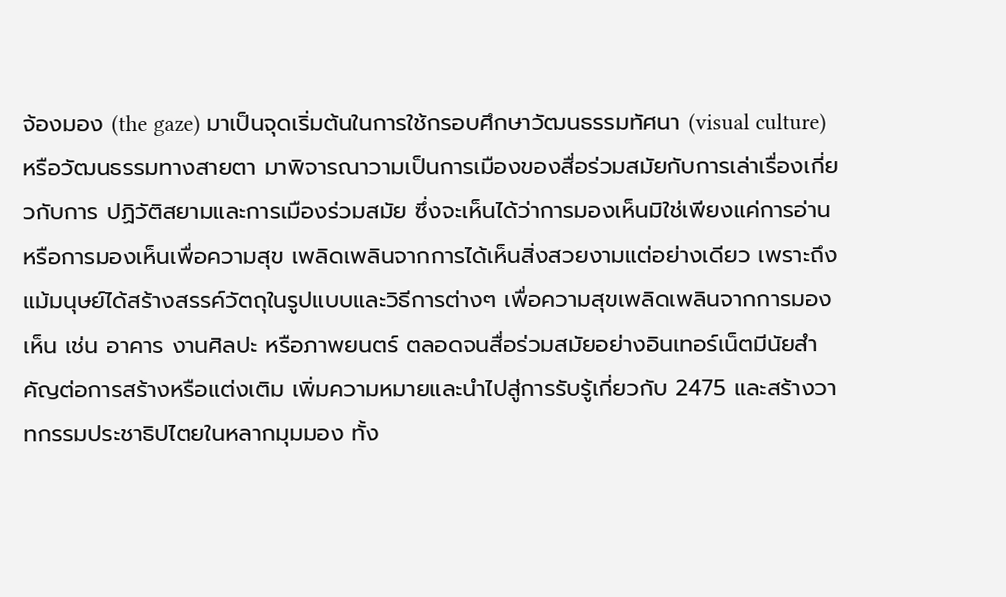จ้องมอง (the gaze) มาเป็นจุดเริ่มต้นในการใช้กรอบศึกษาวัฒนธรรมทัศนา (visual culture) หรือวัฒนธรรมทางสายตา มาพิจารณาวามเป็นการเมืองของสื่อร่วมสมัยกับการเล่าเรื่องเกี่ยวกับการ ปฏิวัติสยามและการเมืองร่วมสมัย ซึ่งจะเห็นได้ว่าการมองเห็นมิใช่เพียงแค่การอ่านหรือการมองเห็นเพื่อความสุข เพลิดเพลินจากการได้เห็นสิ่งสวยงามแต่อย่างเดียว เพราะถึงแม้มนุษย์ได้สร้างสรรค์วัตถุในรูปแบบและวิธีการต่างๆ เพื่อความสุขเพลิดเพลินจากการมองเห็น เช่น อาคาร งานศิลปะ หรือภาพยนตร์ ตลอดจนสื่อร่วมสมัยอย่างอินเทอร์เน็ตมีนัยสำคัญต่อการสร้างหรือแต่งเติม เพิ่มความหมายและนำไปสู่การรับรู้เกี่ยวกับ 2475 และสร้างวาทกรรมประชาธิปไตยในหลากมุมมอง ทั้ง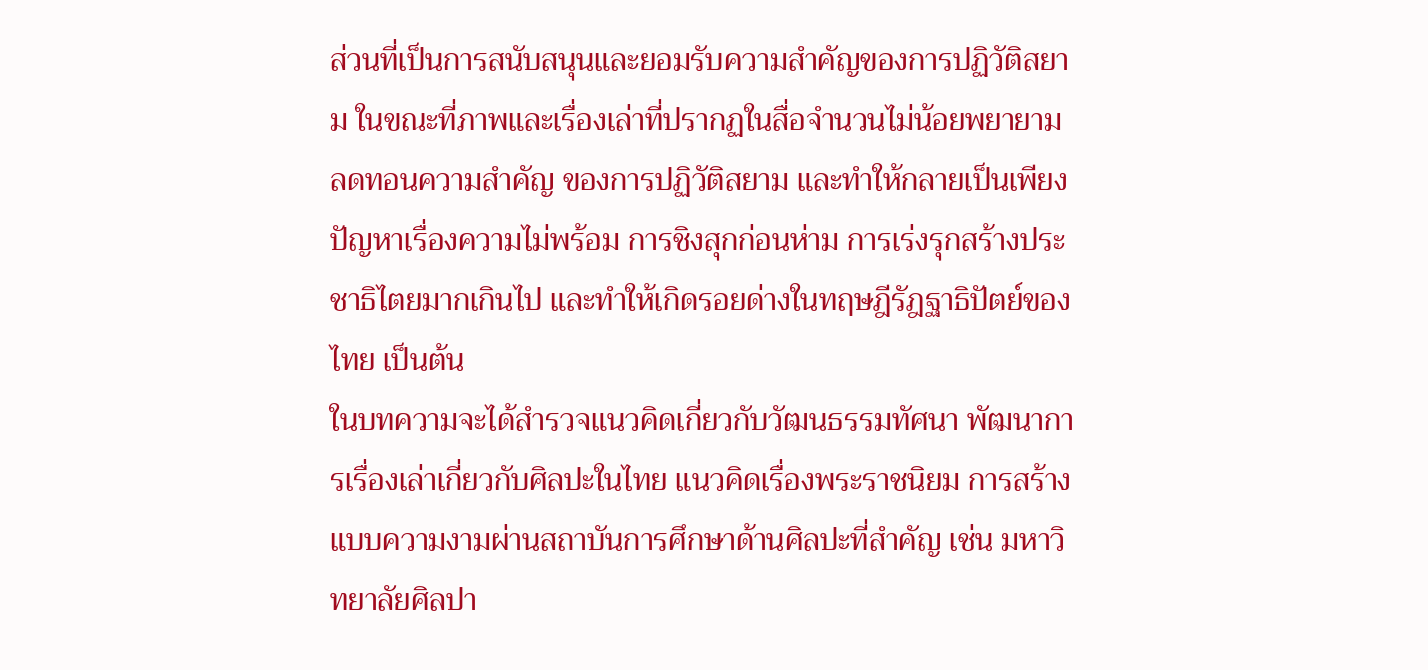ส่วนที่เป็นการสนับสนุนและยอมรับความสำคัญของการปฏิวัติสยาม ในขณะที่ภาพและเรื่องเล่าที่ปรากฏในสื่อจำนวนไม่น้อยพยายามลดทอนความสำคัญ ของการปฏิวัติสยาม และทำให้กลายเป็นเพียงปัญหาเรื่องความไม่พร้อม การชิงสุกก่อนห่าม การเร่งรุกสร้างประชาธิไตยมากเกินไป และทำให้เกิดรอยด่างในทฤษฎีรัฎฐาธิปัตย์ของไทย เป็นต้น
ในบทความจะได้สำรวจแนวคิดเกี่ยวกับวัฒนธรรมทัศนา พัฒนาการเรื่องเล่าเกี่ยวกับศิลปะในไทย แนวคิดเรื่องพระราชนิยม การสร้างแบบความงามผ่านสถาบันการศึกษาด้านศิลปะที่สำคัญ เช่น มหาวิทยาลัยศิลปา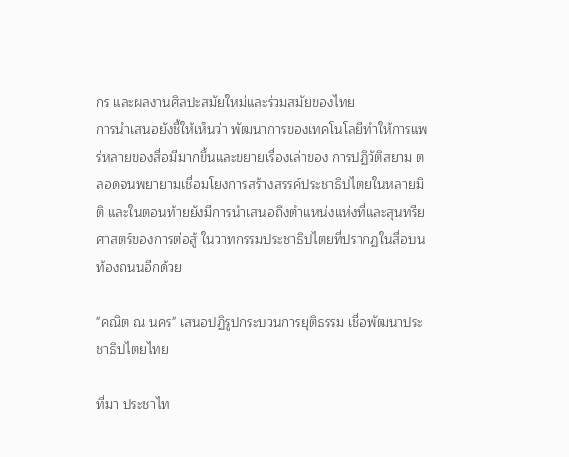กร และผลงานศิลปะสมัยใหม่และร่วมสมัยของไทย
การนำเสนอยังชี้ให้เห็นว่า พัฒนาการของเทคโนโลยีทำให้การแพร่หลายของสื่อมีมากขึ้นและขยายเรื่องเล่าของ การปฏิวัติสยาม ตลอดจนพยายามเชื่อมโยงการสร้างสรรค์ประชาธิปไตยในหลายมิติ และในตอนท้ายยังมีการนำเสนอถึงตำแหน่งแห่งที่และสุนทรียศาสตร์ของการต่อสู้ ในวาทกรรมประชาธิปไตยที่ปรากฏในสื่อบนท้องถนนอีกด้วย

"คณิต ณ นคร" เสนอปฏิรูปกระบวนการยุติธรรม เชื่อพัฒนาประชาธิปไตยไทย

ที่มา ประชาไท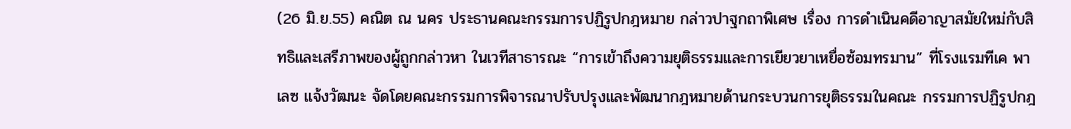(26 มิ.ย.55) คณิต ณ นคร ประธานคณะกรรมการปฏิรูปกฎหมาย กล่าวปาฐกถาพิเศษ เรื่อง การดำเนินคดีอาญาสมัยใหม่กับสิทธิและเสรีภาพของผู้ถูกกล่าวหา ในเวทีสาธารณะ “การเข้าถึงความยุติธรรมและการเยียวยาเหยื่อซ้อมทรมาน” ที่โรงแรมทีเค พาเลซ แจ้งวัฒนะ จัดโดยคณะกรรมการพิจารณาปรับปรุงและพัฒนากฎหมายด้านกระบวนการยุติธรรมในคณะ กรรมการปฏิรูปกฎ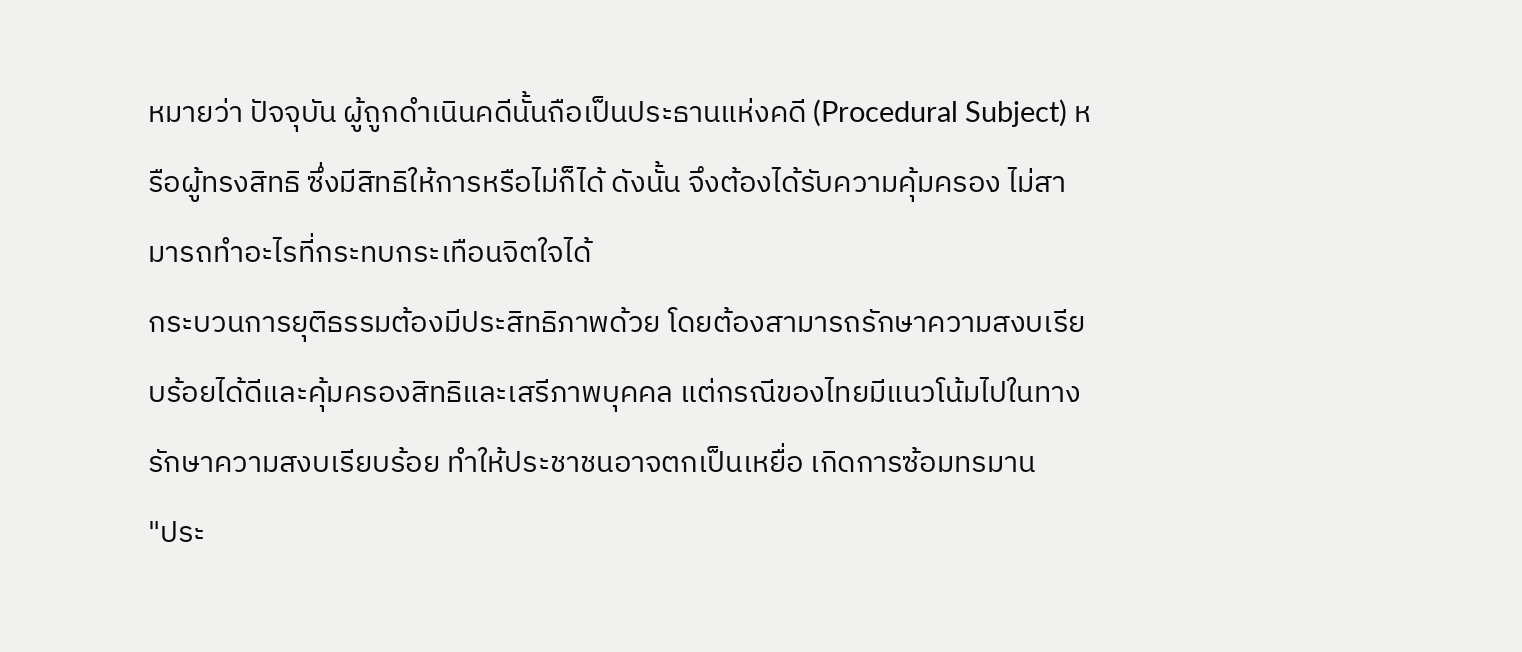หมายว่า ปัจจุบัน ผู้ถูกดำเนินคดีนั้นถือเป็นประธานแห่งคดี (Procedural Subject) หรือผู้ทรงสิทธิ ซึ่งมีสิทธิให้การหรือไม่ก็ได้ ดังนั้น จึงต้องได้รับความคุ้มครอง ไม่สามารถทำอะไรที่กระทบกระเทือนจิตใจได้
กระบวนการยุติธรรมต้องมีประสิทธิภาพด้วย โดยต้องสามารถรักษาความสงบเรียบร้อยได้ดีและคุ้มครองสิทธิและเสรีภาพบุคคล แต่กรณีของไทยมีแนวโน้มไปในทางรักษาความสงบเรียบร้อย ทำให้ประชาชนอาจตกเป็นเหยื่อ เกิดการซ้อมทรมาน
"ประ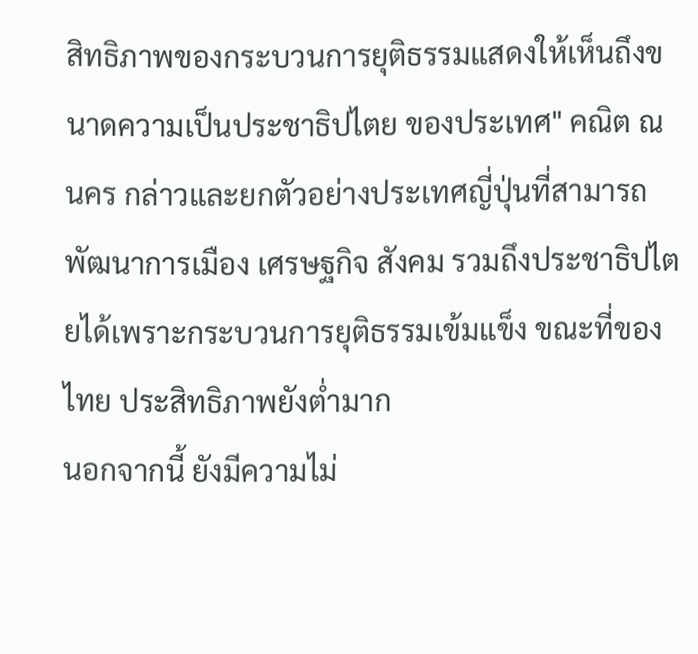สิทธิภาพของกระบวนการยุติธรรมแสดงให้เห็นถึงขนาดความเป็นประชาธิปไตย ของประเทศ" คณิต ณ นคร กล่าวและยกตัวอย่างประเทศญี่ปุ่นที่สามารถพัฒนาการเมือง เศรษฐกิจ สังคม รวมถึงประชาธิปไตยได้เพราะกระบวนการยุติธรรมเข้มแข็ง ขณะที่ของไทย ประสิทธิภาพยังต่ำมาก
นอกจากนี้ ยังมีความไม่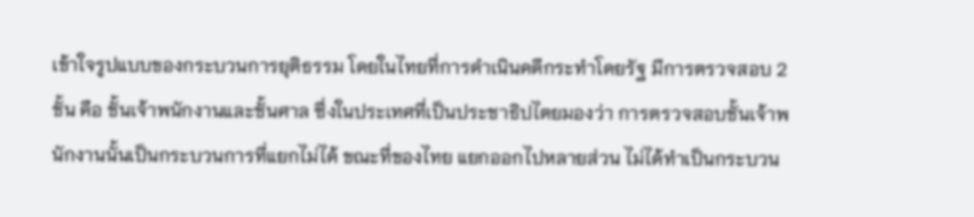เข้าใจรูปแบบของกระบวนการยุติธรรม โดยในไทยที่การดำเนินคดีกระทำโดยรัฐ มีการตรวจสอบ 2 ชั้น คือ ชั้นเจ้าพนักงานและชั้นศาล ซึ่งในประเทศที่เป็นประชาธิปไตยมองว่า การตรวจสอบชั้นเจ้าพนักงานนั้นเป็นกระบวนการที่แยกไม่ได้ ขณะที่ของไทย แยกออกไปหลายส่วน ไม่ได้ทำเป็นกระบวน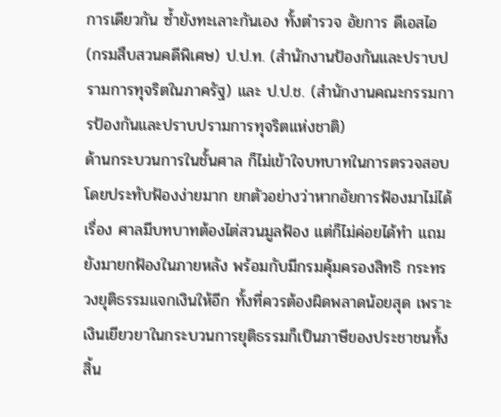การเดียวกัน ซ้ำยังทะเลาะกันเอง ทั้งตำรวจ อัยการ ดีเอสไอ (กรมสืบสวนคดีพิเศษ) ป.ป.ท. (สำนักงานป้องกันและปราบปรามการทุจริตในภาครัฐ) และ ป.ป.ช. (สำนักงานคณะกรรมการป้องกันและปราบปรามการทุจริตแห่งชาติ)
ด้านกระบวนการในชั้นศาล ก็ไม่เข้าใจบทบาทในการตรวจสอบ โดยประทับฟ้องง่ายมาก ยกตัวอย่างว่าหากอัยการฟ้องมาไม่ได้เรื่อง ศาลมีบทบาทต้องไต่สวนมูลฟ้อง แต่ก็ไม่ค่อยได้ทำ แถมยังมายกฟ้องในภายหลัง พร้อมกับมีกรมคุ้มครองสิทธิ กระทรวงยุติธรรมแจกเงินให้อีก ทั้งที่ควรต้องผิดพลาดน้อยสุด เพราะเงินเยียวยาในกระบวนการยุติธรรมก็เป็นภาษีของประชาชนทั้งสิ้น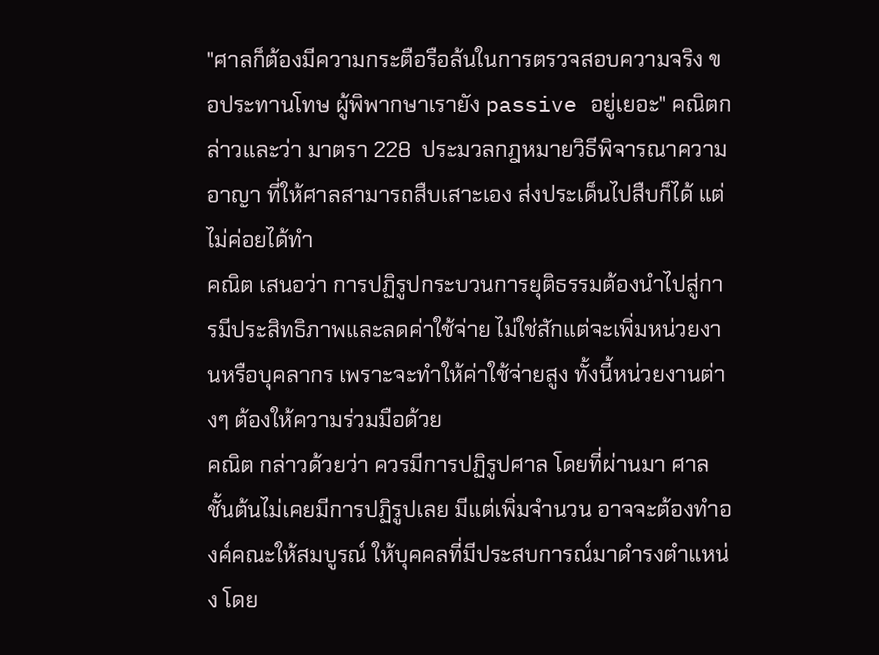"ศาลก็ต้องมีความกระตือรือล้นในการตรวจสอบความจริง ขอประทานโทษ ผู้พิพากษาเรายัง passive อยู่เยอะ" คณิตกล่าวและว่า มาตรา 228  ประมวลกฎหมายวิธีพิจารณาความอาญา ที่ให้ศาลสามารถสืบเสาะเอง ส่งประเด็นไปสืบก็ได้ แต่ไม่ค่อยได้ทำ
คณิต เสนอว่า การปฏิรูปกระบวนการยุติธรรมต้องนำไปสู่การมีประสิทธิภาพและลดค่าใช้จ่าย ไม่ใช่สักแต่จะเพิ่มหน่วยงานหรือบุคลากร เพราะจะทำให้ค่าใช้จ่ายสูง ทั้งนี้หน่วยงานต่างๆ ต้องให้ความร่วมมือด้วย
คณิต กล่าวด้วยว่า ควรมีการปฏิรูปศาล โดยที่ผ่านมา ศาลชั้นต้นไม่เคยมีการปฏิรูปเลย มีแต่เพิ่มจำนวน อาจจะต้องทำองค์คณะให้สมบูรณ์ ให้บุคคลที่มีประสบการณ์มาดำรงตำแหน่ง โดย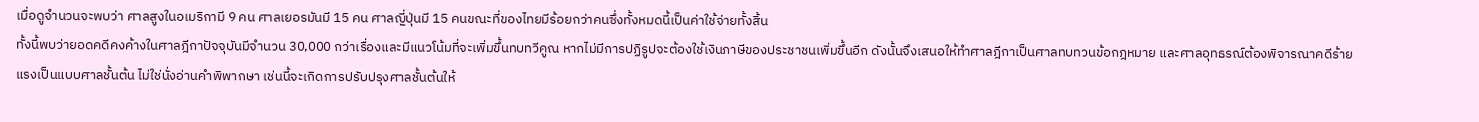เมื่อดูจำนวนจะพบว่า ศาลสูงในอเมริกามี 9 คน ศาลเยอรมันมี 15 คน ศาลญี่ปุ่นมี 15 คนขณะที่ของไทยมีร้อยกว่าคนซึ่งทั้งหมดนี้เป็นค่าใช้จ่ายทั้งสิ้น
ทั้งนี้พบว่ายอดคดีคงค้างในศาลฎีกาปัจจุบันมีจำนวน 30,000 กว่าเรื่องและมีแนวโน้มที่จะเพิ่มขึ้นทบทวีคูณ หากไม่มีการปฏิรูปจะต้องใช้เงินภาษีของประชาชนเพิ่มขึ้นอีก ดังนั้นจึงเสนอให้ทำศาลฎีกาเป็นศาลทบทวนข้อกฎหมาย และศาลอุทธรณ์ต้องพิจารณาคดีร้ายแรงเป็นแบบศาลชั้นต้น ไม่ใช่นั่งอ่านคำพิพากษา เช่นนี้จะเกิดการปรับปรุงศาลชั้นต้นให้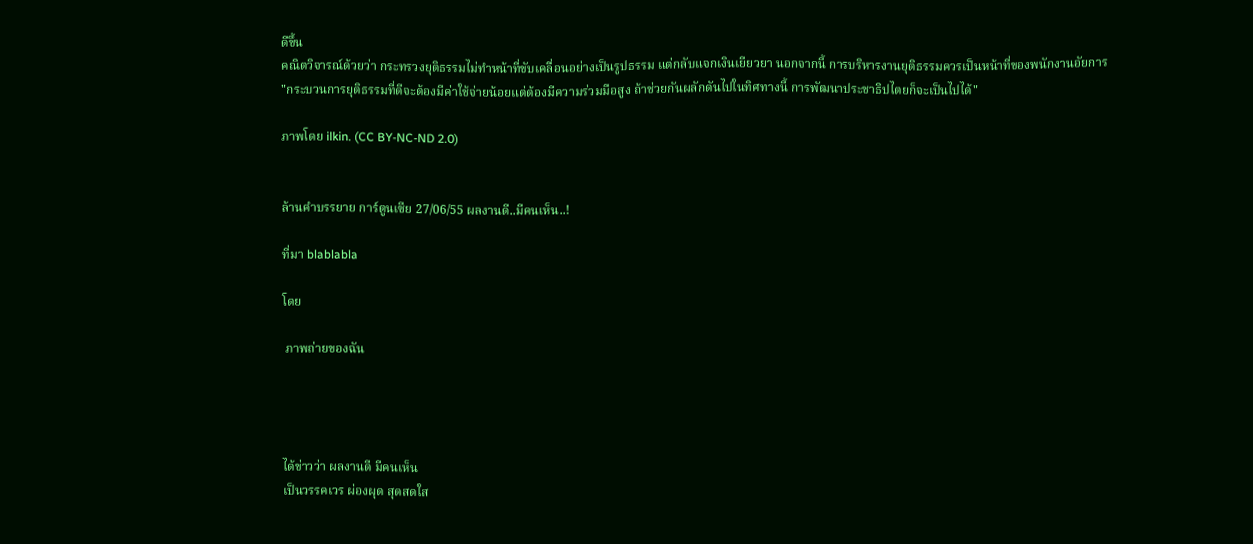ดีขึ้น
คณิตวิจารณ์ด้วยว่า กระทรวงยุติธรรมไม่ทำหน้าที่ขับเคลื่อนอย่างเป็นรูปธรรม แต่กลับแจกเงินเยียวยา นอกจากนี้ การบริหารงานยุติธรรมควรเป็นหน้าที่ของพนักงานอัยการ
"กระบวนการยุติธรรมที่ดีจะต้องมีค่าใช้จ่ายน้อยแต่ต้องมีความร่วมมือสูง ถ้าช่วยกันผลักดันไปในทิศทางนี้ การพัฒนาประชาธิปไตยก็จะเป็นไปได้"

ภาพโดย ilkin. (CC BY-NC-ND 2.0)


ล้านคำบรรยาย การ์ตูนเซีย 27/06/55 ผลงานดี..มีคนเห็น..!

ที่มา blablabla

โดย

 ภาพถ่ายของฉัน




ได้ข่าวว่า ผลงานดี มีคนเห็น
เป็นวรรคเวร ผ่องผุด สุดสดใส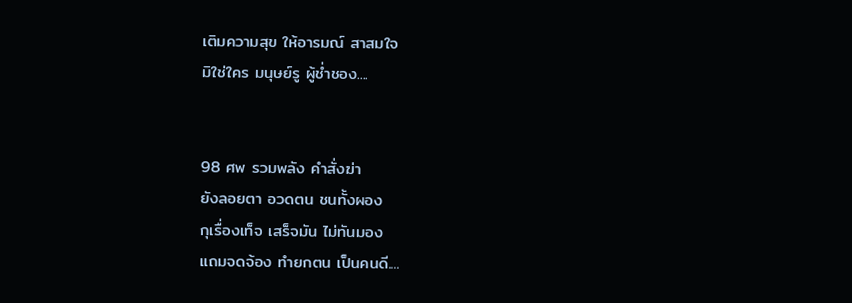เติมความสุข ให้อารมณ์ สาสมใจ
มิใช่ใคร มนุษย์รู ผู้ช่ำชอง....


98 ศพ รวมพลัง คำสั่งฆ่า
ยังลอยตา อวดตน ชนทั้งผอง
กุเรื่องเท็จ เสร็จมัน ไม่ทันมอง
แถมจดจ้อง ทำยกตน เป็นคนดี....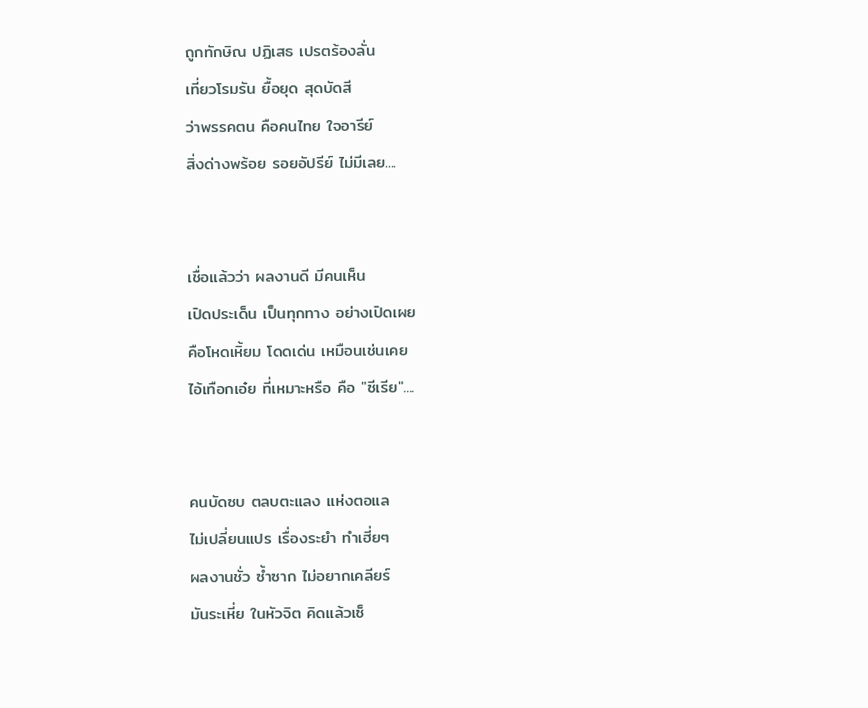ถูกทักษิณ ปฏิเสธ เปรตร้องลั่น
เที่ยวโรมรัน ยื้อยุด สุดบัดสี
ว่าพรรคตน คือคนไทย ใจอารีย์
สิ่งด่างพร้อย รอยอัปรีย์ ไม่มีเลย....


เชื่อแล้วว่า ผลงานดี มีคนเห็น
เปิดประเด็น เป็นทุกทาง อย่างเปิดเผย
คือโหดเหิ้ยม โดดเด่น เหมือนเช่นเคย
ไอ้เทือกเอ๋ย ที่เหมาะหรือ คือ "ซีเรีย"....


คนบัดซบ ตลบตะแลง แห่งตอแล
ไม่เปลี่ยนแปร เรื่องระยำ ทำเฮี่ยๆ
ผลงานชั่ว ซ้ำซาก ไม่อยากเคลียร์
มันระเหี่ย ในหัวจิต คิดแล้วเซ็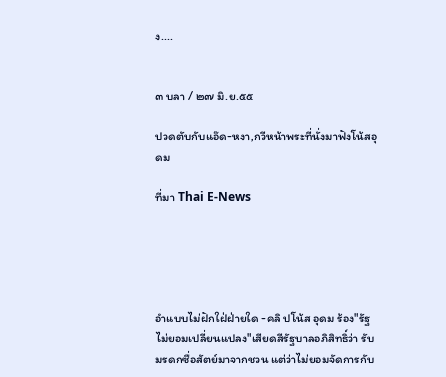ง....


๓ บลา / ๒๗ มิ.ย.๕๕

ปวดตับกับแอ๊ด-หงา,กวีหน้าพระที่นั่งมาฟังโน้สอุดม

ที่มา Thai E-News





อำแบบไม่ฝักใฝ่ฝ่ายใด -คลิ ปโน้ส อุดม ร้อง"รัฐไม่ยอมเปลี่ยนแปลง"เสียดสีรัฐบาลอภิสิทธิ์ว่า รับมรดกซื่อสัตย์มาจากชวน แต่ว่าไม่ยอมจัดการกับ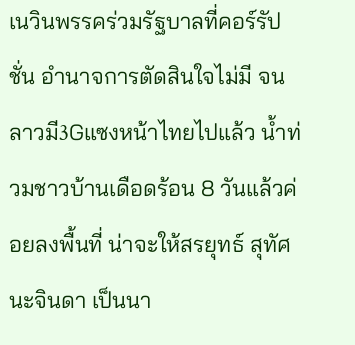เนวินพรรคร่วมรัฐบาลที่คอร์รัปชั่น อำนาจการตัดสินใจไม่มี จนลาวมี3Gแซงหน้าไทยไปแล้ว น้ำท่วมชาวบ้านเดือดร้อน 8 วันแล้วค่อยลงพื้นที่ น่าจะให้สรยุทธ์ สุทัศนะจินดา เป็นนา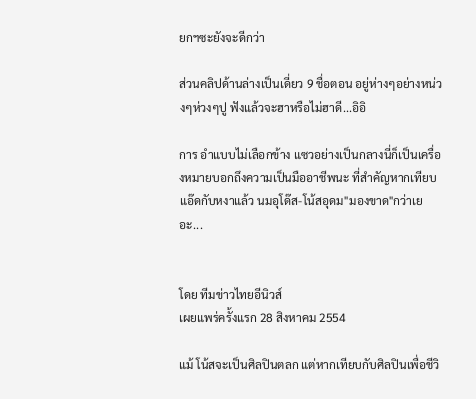ยกฯซะยังจะดีกว่า

ส่วนคลิปด้านล่างเป็นเดี่ยว 9 ชื่อตอน อยู่ห่างๆอย่างหน่วงๆห่วงๆปู ฟังแล้วจะฮาหรือไม่ฮาดี...อิอิ

การ อำแบบไม่เลือกข้าง แซวอย่างเป็นกลางนี่ก็เป็นเครื่องหมายบอกถึงความเป็นมืออาชีพนะ ที่สำคัญหากเทียบแอ๊ดกับหงาแล้ว นมอุโด๊ส-โน้สอุดม"มองขาด"กว่าเยอะ...


โดย ทีมข่าวไทยอีนิวส์
เผยแพร่ครั้งแรก 28 สิงหาคม 2554

แม้ โน้สจะเป็นศิลปินตลก แต่หากเทียบกับศิลปินเพื่อชีวิ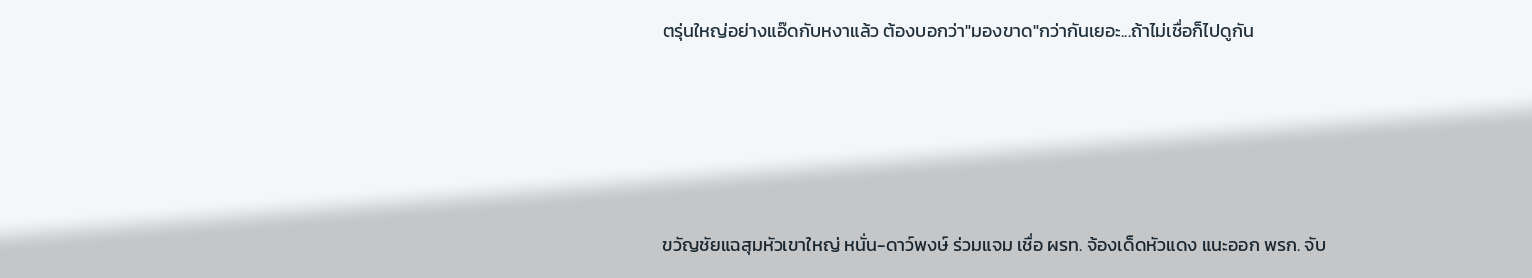ตรุ่นใหญ่อย่างแอ๊ดกับหงาแล้ว ต้องบอกว่า"มองขาด"กว่ากันเยอะ...ถ้าไม่เชื่อก็ไปดูกัน





ขวัญชัยแฉสุมหัวเขาใหญ่ หนั่น-ดาว์พงษ์ ร่วมแจม เชื่อ ผรท. จ้องเด็ดหัวแดง แนะออก พรก. จับ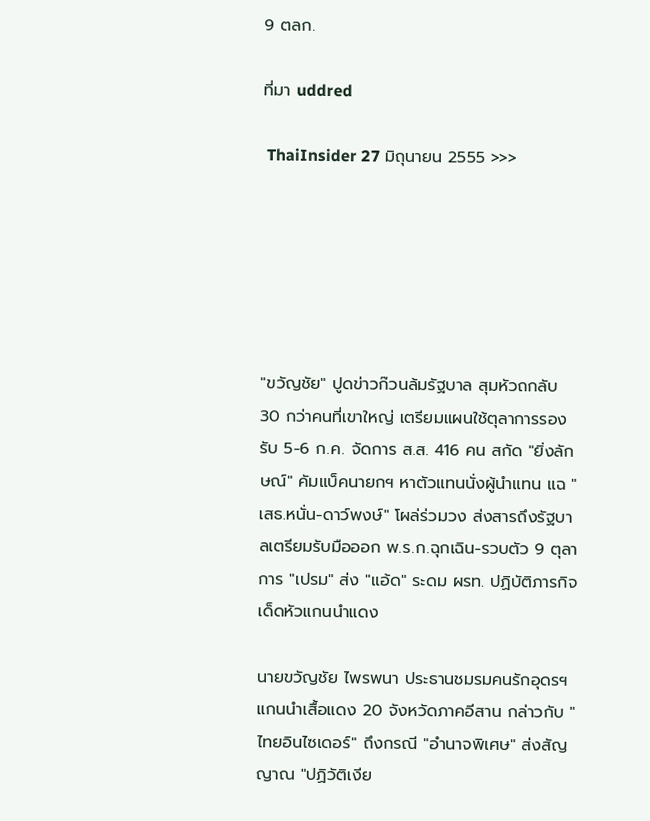9 ตลก.

ที่มา uddred

 ThaiInsider 27 มิถุนายน 2555 >>>






"ขวัญชัย" ปูดข่าวก๊วนล้มรัฐบาล สุมหัวถกลับ 30 กว่าคนที่เขาใหญ่ เตรียมแผนใช้ตุลาการรองรับ 5-6 ก.ค. จัดการ ส.ส. 416 คน สกัด "ยิ่งลักษณ์" คัมแบ็คนายกฯ หาตัวแทนนั่งผู้นำแทน แฉ "เสธ.หนั่น-ดาว์พงษ์" โผล่ร่วมวง ส่งสารถึงรัฐบาลเตรียมรับมือออก พ.ร.ก.ฉุกเฉิน-รวบตัว 9 ตุลาการ "เปรม" ส่ง "แอ้ด" ระดม ผรท. ปฏิบัติภารกิจเด็ดหัวแกนนำแดง

นายขวัญชัย ไพรพนา ประธานชมรมคนรักอุดรฯ แกนนำเสื้อแดง 20 จังหวัดภาคอีสาน กล่าวกับ "ไทยอินไซเดอร์" ถึงกรณี "อำนาจพิเศษ" ส่งสัญญาณ "ปฏิวัติเงีย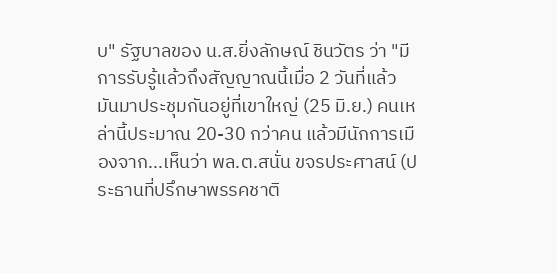บ" รัฐบาลของ น.ส.ยิ่งลักษณ์ ชินวัตร ว่า "มีการรับรู้แล้วถึงสัญญาณนี้เมื่อ 2 วันที่แล้ว มันมาประชุมกันอยู่ที่เขาใหญ่ (25 มิ.ย.) คนเหล่านี้ประมาณ 20-30 กว่าคน แล้วมีนักการเมืองจาก...เห็นว่า พล.ต.สนั่น ขจรประศาสน์ (ประธานที่ปรึกษาพรรคชาติ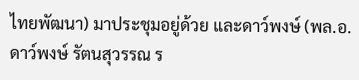ไทยพัฒนา) มาประชุมอยู่ด้วย และดาว์พงษ์ (พล.อ.ดาว์พงษ์ รัตนสุวรรณ ร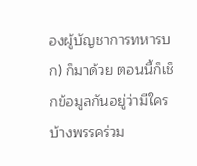องผู้บัญชาการทหารบก) ก็มาด้วย ตอนนี้ก็เช็กข้อมูลกันอยู่ว่ามีใครบ้างพรรคร่วม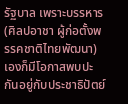รัฐบาล เพราะบรรหาร (ศิลปอาชา ผู้ก่อตั้งพรรคชาติไทยพัฒนา) เองก็มีโอกาสพบปะกันอยู่กับประชาธิปัตย์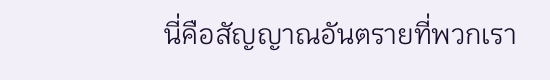นี่คือสัญญาณอันตรายที่พวกเรา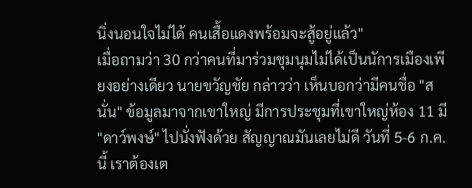นิ่งนอนใจไม่ได้ คนเสื้อแดงพร้อมจะสู้อยู่แล้ว"
เมื่อถามว่า 30 กว่าคนที่มาร่วมชุมนุมไม่ได้เป็นนัการเมืองเพียงอย่างเดียว นายขวัญชัย กล่าวว่า เห็นบอกว่ามีคนชื่อ "สนั่น" ข้อมูลมาจากเขาใหญ่ มีการประชุมที่เขาใหญ่ห้อง 11 มี "ดาว์พงษ์" ไปนั่งฟังด้วย สัญญาณมันเลยไม่ดี วันที่ 5-6 ก.ค. นี้ เราต้องเต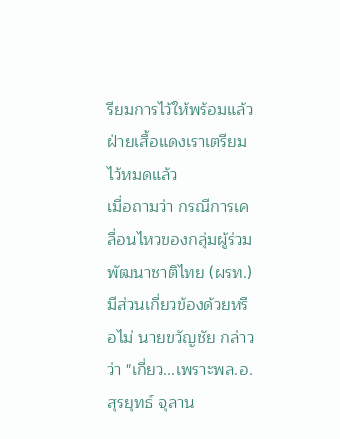รียมการไว้ให้พร้อมแล้ว ฝ่ายเสื้อแดงเราเตรียมไว้หมดแล้ว
เมื่อถามว่า กรณีการเคลื่อนไหวของกลุ่มผู้ร่วมพัฒนาชาติไทย (ผรท.) มีส่วนเกี่ยวข้องด้วยหรือไม่ นายขวัญชัย กล่าวว่า "เกี่ยว...เพราะพล.อ.สุรยุทธ์ จุลาน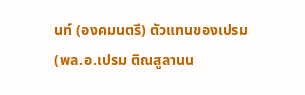นท์ (องคมนตรี) ตัวแทนของเปรม (พล.อ.เปรม ติณสูลานน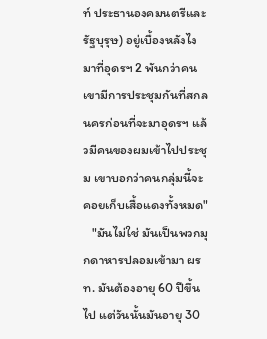ท์ ประธานองคมนตรีและรัฐบุรุษ) อยู่เบื้องหลังไง มาที่อุดรฯ 2 พันกว่าคน เขามีการประชุมกันที่สกลนครก่อนที่จะมาอุดรฯ แล้วมีคนของผมเข้าไปประชุม เขาบอกว่าคนกลุ่มนี้จะคอยเก็บเสื้อแดงทั้งหมด"
   "มันไม่ใช่ มันเป็นพวกมุกดาหารปลอมเข้ามา ผรท. มันต้องอายุ 60 ปีขึ้นไป แต่วันนั้นมันอายุ 30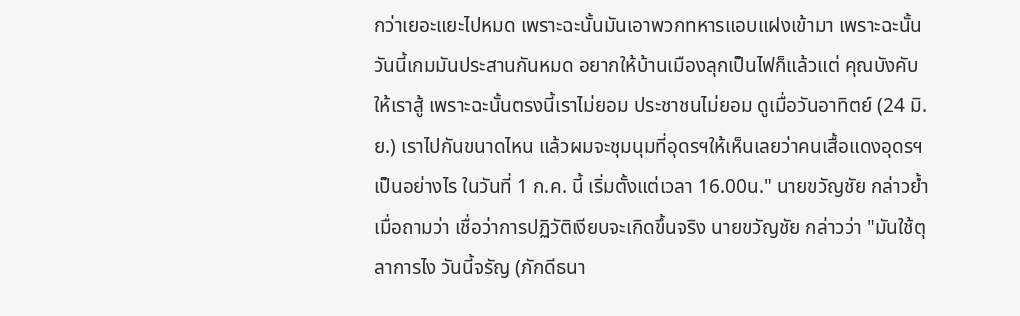กว่าเยอะแยะไปหมด เพราะฉะนั้นมันเอาพวกทหารแอบแฝงเข้ามา เพราะฉะนั้นวันนี้เกมมันประสานกันหมด อยากให้บ้านเมืองลุกเป็นไฟก็แล้วแต่ คุณบังคับให้เราสู้ เพราะฉะนั้นตรงนี้เราไม่ยอม ประชาชนไม่ยอม ดูเมื่อวันอาทิตย์ (24 มิ.ย.) เราไปกันขนาดไหน แล้วผมจะชุมนุมที่อุดรฯให้เห็นเลยว่าคนเสื้อแดงอุดรฯเป็นอย่างไร ในวันที่ 1 ก.ค. นี้ เริ่มตั้งแต่เวลา 16.00น." นายขวัญชัย กล่าวย้ำ
เมื่อถามว่า เชื่อว่าการปฏิวัติเงียบจะเกิดขึ้นจริง นายขวัญชัย กล่าวว่า "มันใช้ตุลาการไง วันนี้จรัญ (ภักดีธนา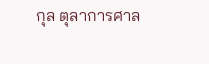กุล ตุลาการศาล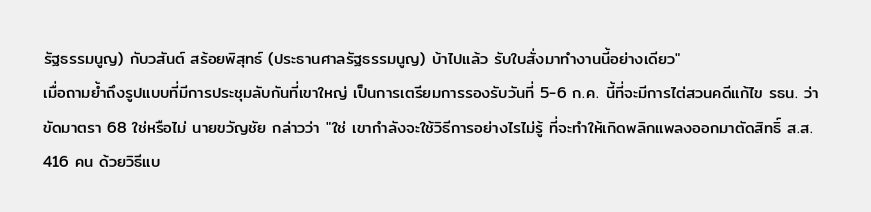รัฐธรรมนูญ) กับวสันต์ สร้อยพิสุทธ์ (ประธานศาลรัฐธรรมนูญ) บ้าไปแล้ว รับใบสั่งมาทำงานนี้อย่างเดียว"
เมื่อถามย้ำถึงรูปแบบที่มีการประชุมลับกันที่เขาใหญ่ เป็นการเตรียมการรองรับวันที่ 5-6 ก.ค. นี้ที่จะมีการไต่สวนคดีแก้ไข รธน. ว่าขัดมาตรา 68 ใช่หรือไม่ นายขวัญชัย กล่าวว่า "ใช่ เขากำลังจะใช้วิธีการอย่างไรไม่รู้ ที่จะทำให้เกิดพลิกแพลงออกมาตัดสิทธิ์ ส.ส. 416 คน ด้วยวิธีแบ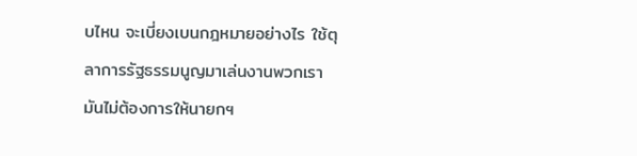บไหน จะเบี่ยงเบนกฎหมายอย่างไร ใช้ตุลาการรัฐธรรมนูญมาเล่นงานพวกเรา มันไม่ต้องการให้นายกฯ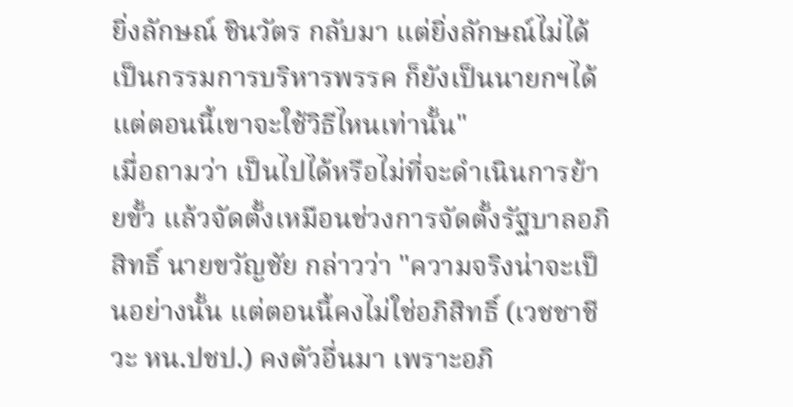ยิ่งลักษณ์ ชินวัตร กลับมา แต่ยิ่งลักษณ์ไม่ได้เป็นกรรมการบริหารพรรค ก็ยังเป็นนายกฯได้ แต่ตอนนี้เขาจะใช้วิธีไหนเท่านั้น"
เมื่อถามว่า เป็นไปได้หรือไม่ที่จะดำเนินการย้ายขั้ว แล้วจัดตั้งเหมือนช่วงการจัดตั้งรัฐบาลอภิสิทธิ์ นายขวัญชัย กล่าวว่า "ความจริงน่าจะเป็นอย่างนั้น แต่ตอนนี้คงไม่ใช่อภิสิทธิ์ (เวชชาชีวะ หน.ปชป.) คงตัวอื่นมา เพราะอภิ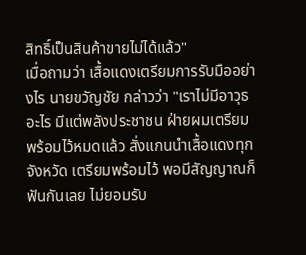สิทธิ์เป็นสินค้าขายไม่ได้แล้ว"
เมื่อถามว่า เสื้อแดงเตรียมการรับมืออย่างไร นายขวัญชัย กล่าวว่า "เราไม่มีอาวุธอะไร มีแต่พลังประชาชน ฝ่ายผมเตรียมพร้อมไว้หมดแล้ว สั่งแกนนำเสื้อแดงทุกจังหวัด เตรียมพร้อมไว้ พอมีสัญญาณก็ฟันกันเลย ไม่ยอมรับ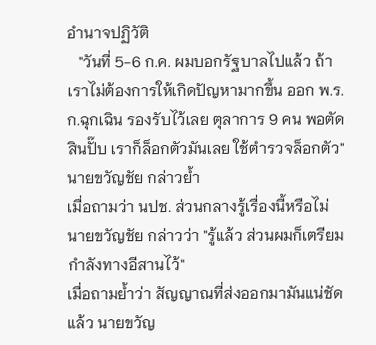อำนาจปฏิวัติ
   "วันที่ 5-6 ก.ค. ผมบอกรัฐบาลไปแล้ว ถ้าเราไม่ต้องการให้เกิดปัญหามากขึ้น ออก พ.ร.ก.ฉุกเฉิน รองรับไว้เลย ตุลาการ 9 คน พอตัดสินปั๊บ เราก็ล็อกตัวมันเลย ใช้ตำรวจล็อกตัว" นายขวัญชัย กล่าวย้ำ
เมื่อถามว่า นปช. ส่วนกลางรู้เรื่องนี้หรือไม่ นายขวัญชัย กล่าวว่า "รู้แล้ว ส่วนผมก็เตรียมกำลังทางอีสานไว้"
เมื่อถามย้ำว่า สัญญาณที่ส่งออกมามันแน่ชัดแล้ว นายขวัญ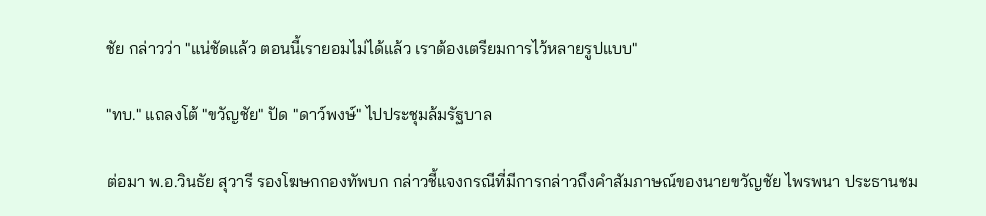ชัย กล่าวว่า "แน่ชัดแล้ว ตอนนี้เรายอมไม่ได้แล้ว เราต้องเตรียมการไว้หลายรูปแบบ"

"ทบ." แถลงโต้ "ขวัญชัย" ปัด "ดาว์พงษ์" ไปประชุมล้มรัฐบาล

ต่อมา พ.อ.วินธัย สุวารี รองโฆษกกองทัพบก กล่าวชี้แจงกรณีที่มีการกล่าวถึงคำสัมภาษณ์ของนายขวัญชัย ไพรพนา ประธานชม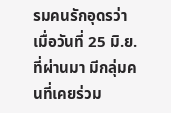รมคนรักอุดรว่า เมื่อวันที่ 25 มิ.ย. ที่ผ่านมา มีกลุ่มคนที่เคยร่วม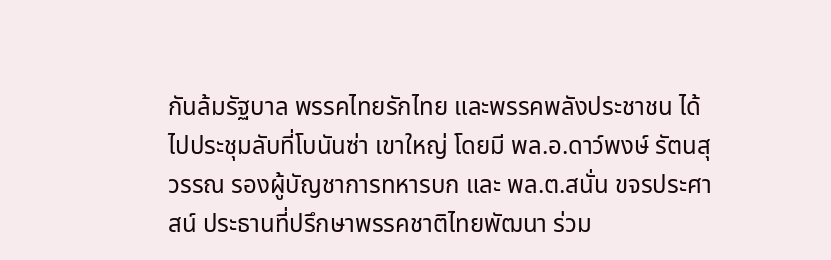กันล้มรัฐบาล พรรคไทยรักไทย และพรรคพลังประชาชน ได้ไปประชุมลับที่โบนันซ่า เขาใหญ่ โดยมี พล.อ.ดาว์พงษ์ รัตนสุวรรณ รองผู้บัญชาการทหารบก และ พล.ต.สนั่น ขจรประศาสน์ ประธานที่ปรึกษาพรรคชาติไทยพัฒนา ร่วม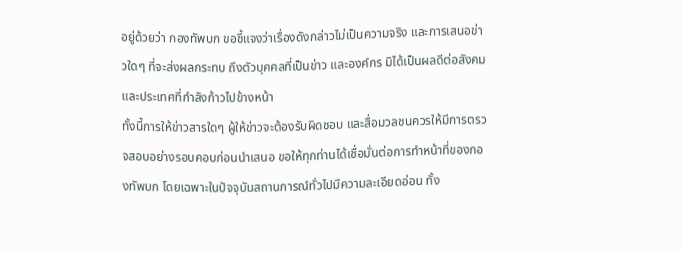อยู่ด้วยว่า กองทัพบก ขอชี้แจงว่าเรื่องดังกล่าวไม่เป็นความจริง และการเสนอข่าวใดๆ ที่จะส่งผลกระทบ ถึงตัวบุคคลที่เป็นข่าว และองค์กร มิได้เป็นผลดีต่อสังคม และประเทศที่กำลังก้าวไปข้างหน้า
ทั้งนี้การให้ข่าวสารใดๆ ผู้ให้ข่าวจะต้องรับผิดชอบ และสื่อมวลชนควรให้มีการตรวจสอบอย่างรอบคอบก่อนนำเสนอ ขอให้ทุกท่านได้เชื่อมั่นต่อการทำหน้าที่ของกองทัพบก โดยเฉพาะในปัจจุบันสถานการณ์ทั่วไปมีความละเอียดอ่อน ทั้ง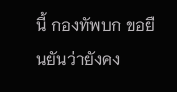นี้ กองทัพบก ขอยืนยันว่ายังคง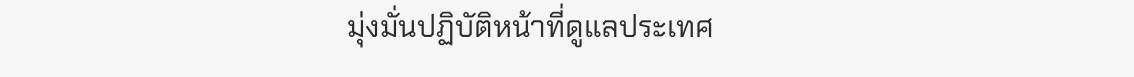มุ่งมั่นปฏิบัติหน้าที่ดูแลประเทศ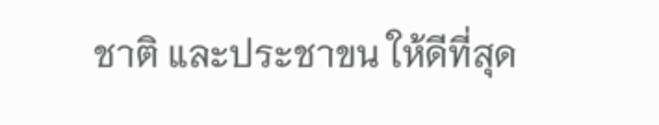ชาติ และประชาขน ให้ดีที่สุด